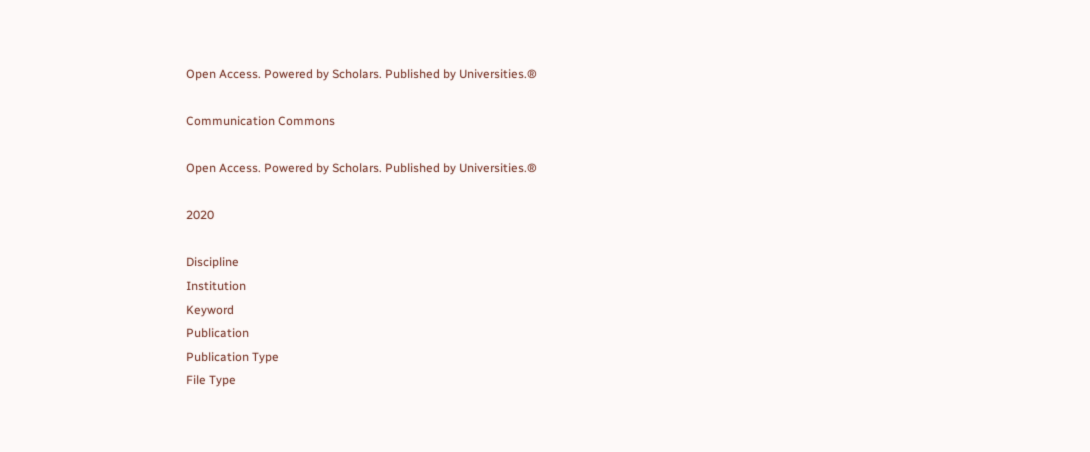Open Access. Powered by Scholars. Published by Universities.®

Communication Commons

Open Access. Powered by Scholars. Published by Universities.®

2020

Discipline
Institution
Keyword
Publication
Publication Type
File Type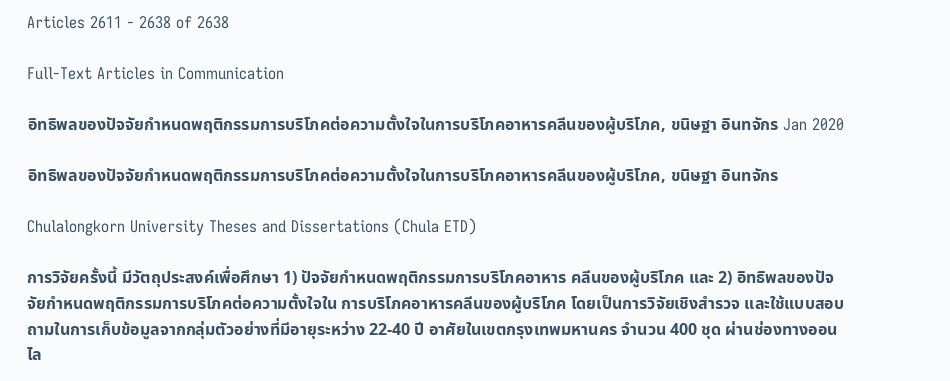Articles 2611 - 2638 of 2638

Full-Text Articles in Communication

อิทธิพลของปัจจัยกำหนดพฤติกรรมการบริโภคต่อความตั้งใจในการบริโภคอาหารคลีนของผู้บริโภค, ขนิษฐา อินทจักร Jan 2020

อิทธิพลของปัจจัยกำหนดพฤติกรรมการบริโภคต่อความตั้งใจในการบริโภคอาหารคลีนของผู้บริโภค, ขนิษฐา อินทจักร

Chulalongkorn University Theses and Dissertations (Chula ETD)

การวิจัยครั้งนี้ มีวัตถุประสงค์เพื่อศึกษา 1) ปัจจัยกำหนดพฤติกรรมการบริโภคอาหาร คลีนของผู้บริโภค และ 2) อิทธิพลของปัจจัยกำหนดพฤติกรรมการบริโภคต่อความตั้งใจใน การบริโภคอาหารคลีนของผู้บริโภค โดยเป็นการวิจัยเชิงสำรวจ และใช้แบบสอบถามในการเก็บข้อมูลจากกลุ่มตัวอย่างที่มีอายุระหว่าง 22-40 ปี อาศัยในเขตกรุงเทพมหานคร จำนวน 400 ชุด ผ่านช่องทางออนไล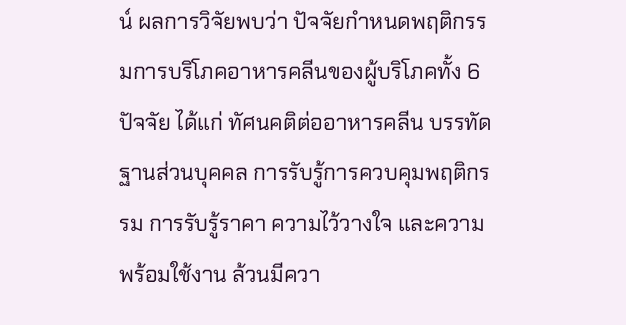น์ ผลการวิจัยพบว่า ปัจจัยกำหนดพฤติกรรมการบริโภคอาหารคลีนของผู้บริโภคทั้ง 6 ปัจจัย ได้แก่ ทัศนคติต่ออาหารคลีน บรรทัดฐานส่วนบุคคล การรับรู้การควบคุมพฤติกรรม การรับรู้ราคา ความไว้วางใจ และความพร้อมใช้งาน ล้วนมีควา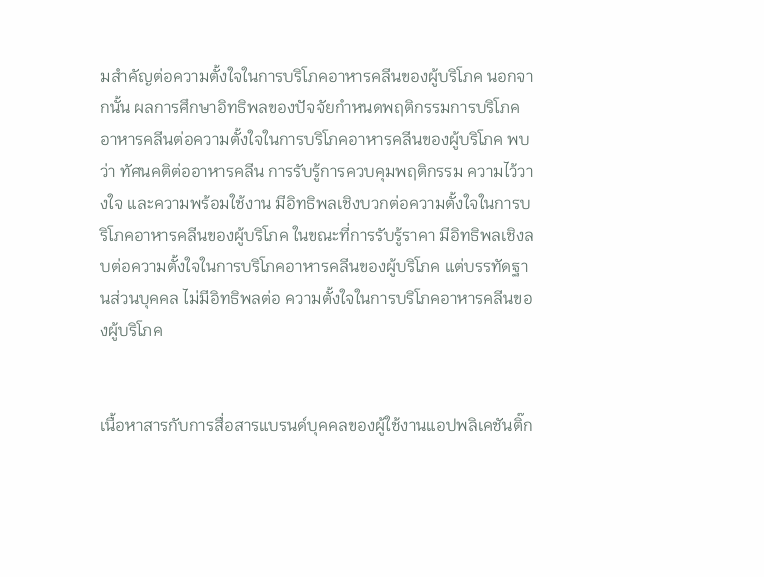มสำคัญต่อความตั้งใจในการบริโภคอาหารคลีนของผู้บริโภค นอกจากนั้น ผลการศึกษาอิทธิพลของปัจจัยกำหนดพฤติกรรมการบริโภคอาหารคลีนต่อความตั้งใจในการบริโภคอาหารคลีนของผู้บริโภค พบว่า ทัศนคติต่ออาหารคลีน การรับรู้การควบคุมพฤติกรรม ความไว้วางใจ และความพร้อมใช้งาน มีอิทธิพลเชิงบวกต่อความตั้งใจในการบริโภคอาหารคลีนของผู้บริโภค ในขณะที่การรับรู้ราคา มีอิทธิพลเชิงลบต่อความตั้งใจในการบริโภคอาหารคลีนของผู้บริโภค แต่บรรทัดฐานส่วนบุคคล ไม่มีอิทธิพลต่อ ความตั้งใจในการบริโภคอาหารคลีนของผู้บริโภค


เนื้อหาสารกับการสื่อสารแบรนด์บุคคลของผู้ใช้งานแอปพลิเคชันติ๊ก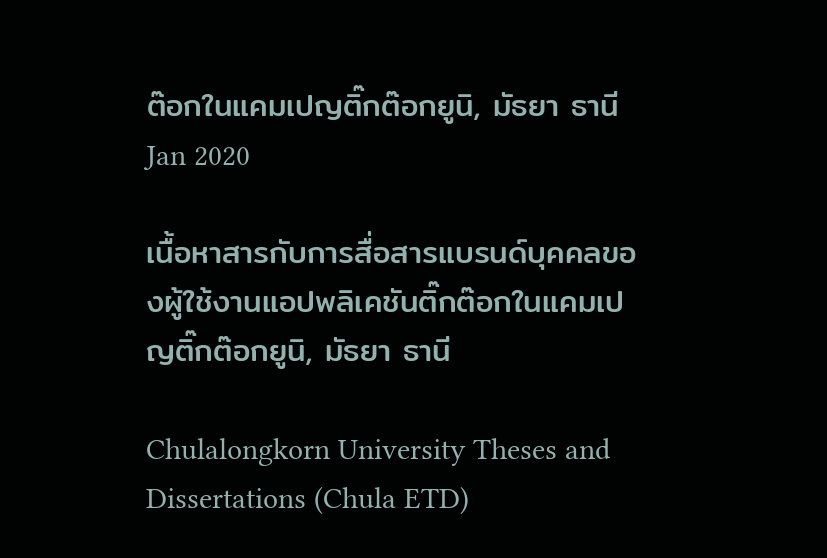ต๊อกในแคมเปญติ๊กต๊อกยูนิ, มัธยา ธานี Jan 2020

เนื้อหาสารกับการสื่อสารแบรนด์บุคคลของผู้ใช้งานแอปพลิเคชันติ๊กต๊อกในแคมเปญติ๊กต๊อกยูนิ, มัธยา ธานี

Chulalongkorn University Theses and Dissertations (Chula ETD)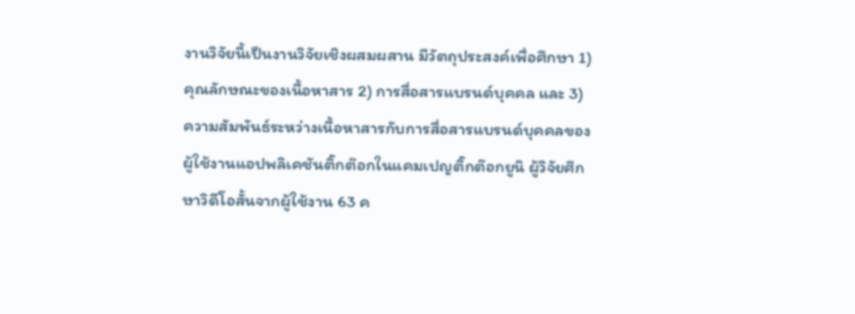งานวิจัยนี้เป็นงานวิจัยเชิงผสมผสาน มีวัตถุประสงค์เพื่อศึกษา 1) คุณลักษณะของเนื้อหาสาร 2) การสื่อสารแบรนด์บุคคล และ 3) ความสัมพันธ์ระหว่างเนื้อหาสารกับการสื่อสารแบรนด์บุคคลของผู้ใช้งานแอปพลิเคชันติ๊กต๊อกในแคมเปญติ๊กต๊อกยูนิ ผู้วิจัยศึกษาวิดีโอสั้นจากผู้ใช้งาน 63 ค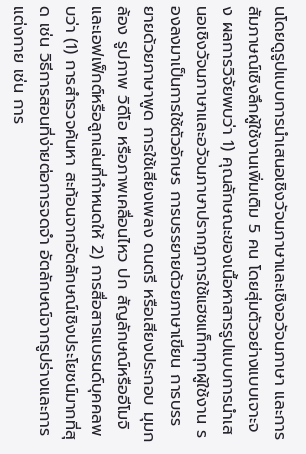นโดยดูรูปแบบการนำเสนอเชิงวัจนภาษาและเชิงอวัจนภาษา และการสัมภาษณ์เชิงลึกผู้ใช้งานเพิ่มเติม 5 คน โดยสุ่มตัวอย่างแบบเจาะจง ผลการวิจัยพบว่า 1) คุณลักษณะของเนื้อหาสารรูปแบบการนำเสนอเชิงวัจนภาษาและอวัจนภาษาปรากฏการใช้แฮชแท็กทุกผู้ใช้งาน รองลงมาเป็นการใช้ตัวอักษร การบรรยายด้วยภาษาเขียน การบรรยายด้วยภาษาพูด การใช้เสียงเพลง ดนตรี หรือเสียงประกอบ มุมกล้อง รูปภาพ วิดีโอ หรือภาพเคลื่อนไหว ปก สัญลักษณ์หรืออีโมจิ และเอฟเฟ็กต์หรือลูกเล่นที่กำหนดให้ 2) การสื่อสารแบรนด์บุคคลพบว่า (1) การสำรวจค้นหา สะท้อนจากอัตลักษณ์เชิงประโยชน์มากที่สุด เช่น วิธีการสอนที่ง่ายต่อการจดจำ อัตลักษณ์จากรูปร่างและการแต่งกาย เช่น การ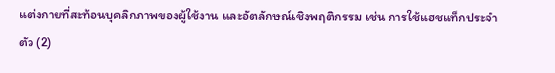แต่งกายที่สะท้อนบุคลิกภาพของผู้ใช้งาน และอัตลักษณ์เชิงพฤติกรรม เช่น การใช้แฮชแท็กประจำตัว (2)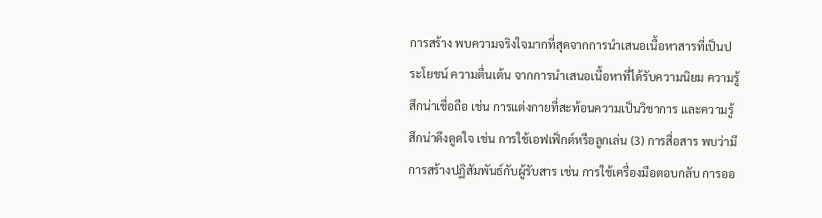การสร้าง พบความจริงใจมากที่สุดจากการนำเสนอเนื้อหาสารที่เป็นประโยชน์ ความตื่นเต้น จากการนำเสนอเนื้อหาที่ได้รับความนิยม ความรู้สึกน่าเชื่อถือ เช่น การแต่งกายที่สะท้อนความเป็นวิชาการ และความรู้สึกน่าดึงดูดใจ เช่น การใช้เอฟเฟ็กต์หรือลูกเล่น (3) การสื่อสาร พบว่ามีการสร้างปฏิสัมพันธ์กับผู้รับสาร เช่น การใช้เครื่องมือตอบกลับ การออ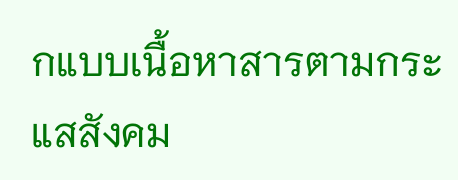กแบบเนื้อหาสารตามกระแสสังคม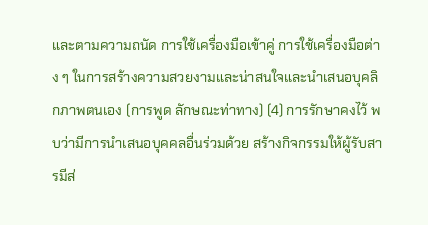และตามความถนัด การใช้เครื่องมือเข้าคู่ การใช้เครื่องมือต่าง ๆ ในการสร้างความสวยงามและน่าสนใจและนำเสนอบุคลิกภาพตนเอง (การพูด ลักษณะท่าทาง) (4) การรักษาคงไว้ พบว่ามีการนำเสนอบุคคลอื่นร่วมด้วย สร้างกิจกรรมให้ผู้รับสารมีส่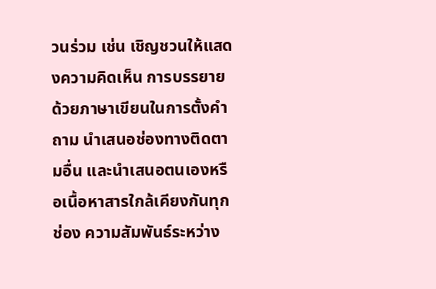วนร่วม เช่น เชิญชวนให้แสดงความคิดเห็น การบรรยายด้วยภาษาเขียนในการตั้งคำถาม นำเสนอช่องทางติดตามอื่น และนำเสนอตนเองหรือเนื้อหาสารใกล้เคียงกันทุกช่อง ความสัมพันธ์ระหว่าง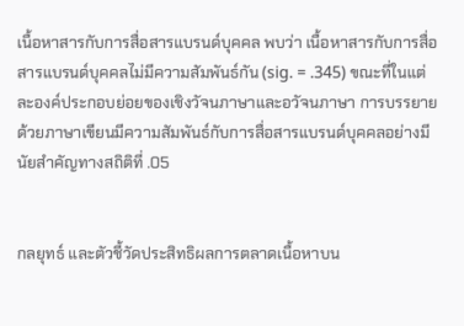เนื้อหาสารกับการสื่อสารแบรนด์บุคคล พบว่า เนื้อหาสารกับการสื่อสารแบรนด์บุคคลไม่มีความสัมพันธ์กัน (sig. = .345) ขณะที่ในแต่ละองค์ประกอบย่อยของเชิงวัจนภาษาและอวัจนภาษา การบรรยายด้วยภาษาเขียนมีความสัมพันธ์กับการสื่อสารแบรนด์บุคคลอย่างมีนัยสำคัญทางสถิติที่ .05


กลยุทธ์ และตัวชี้วัดประสิทธิผลการตลาดเนื้อหาบน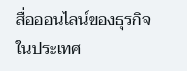สื่อออนไลน์ของธุรกิจในประเทศ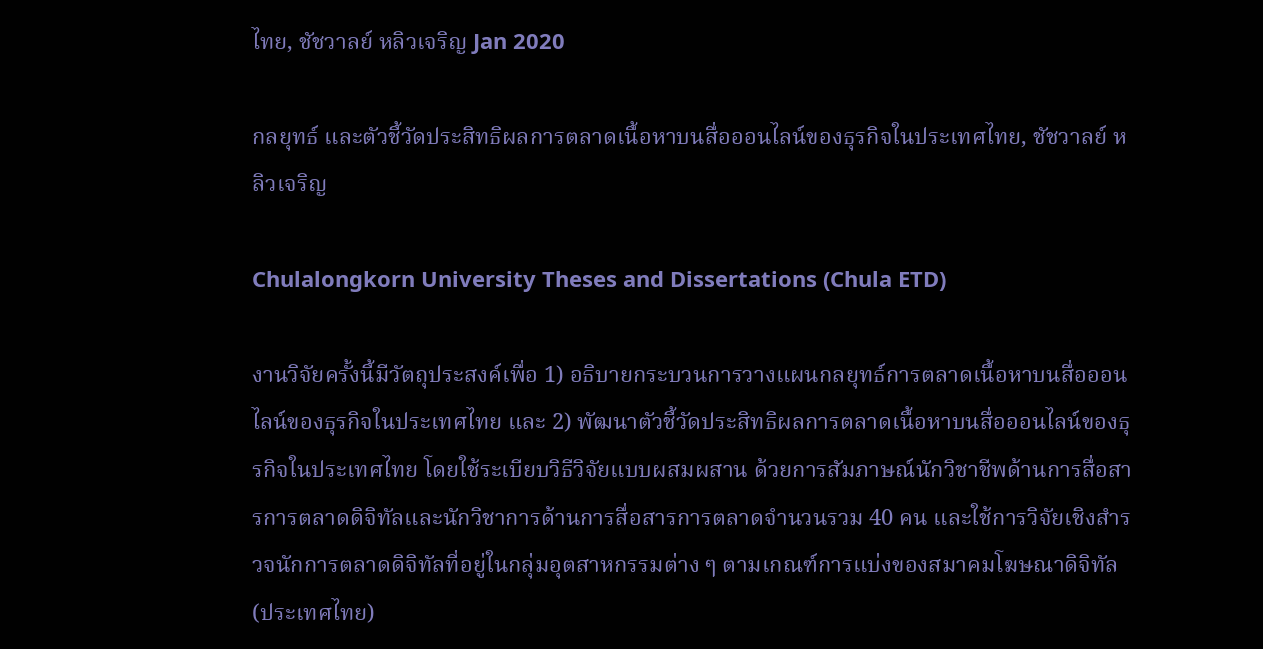ไทย, ชัชวาลย์ หลิวเจริญ Jan 2020

กลยุทธ์ และตัวชี้วัดประสิทธิผลการตลาดเนื้อหาบนสื่อออนไลน์ของธุรกิจในประเทศไทย, ชัชวาลย์ หลิวเจริญ

Chulalongkorn University Theses and Dissertations (Chula ETD)

งานวิจัยครั้งนี้มีวัตถุประสงค์เพื่อ 1) อธิบายกระบวนการวางแผนกลยุทธ์การตลาดเนื้อหาบนสื่อออนไลน์ของธุรกิจในประเทศไทย และ 2) พัฒนาตัวชี้วัดประสิทธิผลการตลาดเนื้อหาบนสื่อออนไลน์ของธุรกิจในประเทศไทย โดยใช้ระเบียบวิธีวิจัยแบบผสมผสาน ด้วยการสัมภาษณ์นักวิชาชีพด้านการสื่อสารการตลาดดิจิทัลและนักวิชาการด้านการสื่อสารการตลาดจำนวนรวม 40 คน และใช้การวิจัยเชิงสำรวจนักการตลาดดิจิทัลที่อยู่ในกลุ่มอุตสาหกรรมต่าง ๆ ตามเกณฑ์การแบ่งของสมาคมโฆษณาดิจิทัล (ประเทศไทย)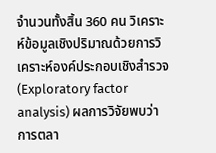จำนวนทั้งสิ้น 360 คน วิเคราะห์ข้อมูลเชิงปริมาณด้วยการวิเคราะห์องค์ประกอบเชิงสำรวจ (Exploratory factor analysis) ผลการวิจัยพบว่า การตลา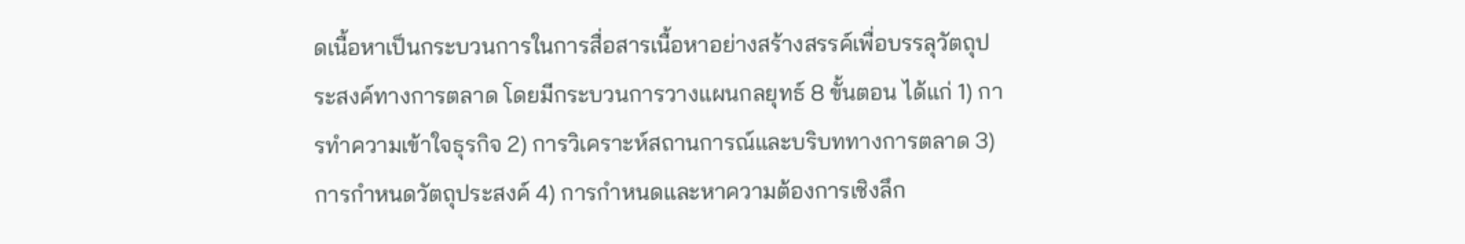ดเนื้อหาเป็นกระบวนการในการสื่อสารเนื้อหาอย่างสร้างสรรค์เพื่อบรรลุวัตถุประสงค์ทางการตลาด โดยมีกระบวนการวางแผนกลยุทธ์ 8 ขั้นตอน ได้แก่ 1) การทำความเข้าใจธุรกิจ 2) การวิเคราะห์สถานการณ์และบริบททางการตลาด 3) การกำหนดวัตถุประสงค์ 4) การกำหนดและหาความต้องการเชิงลึก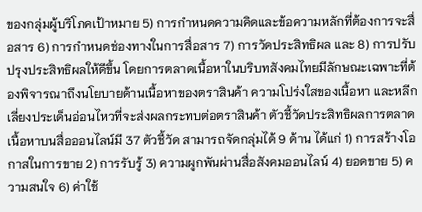ของกลุ่มผู้บริโภคเป้าหมาย 5) การกำหนดความคิดและข้อความหลักที่ต้องการจะสื่อสาร 6) การกำหนดช่องทางในการสื่อสาร 7) การวัดประสิทธิผล และ 8) การปรับปรุงประสิทธิผลให้ดีขึ้น โดยการตลาดเนื้อหาในบริบทสังคมไทยมีลักษณะเฉพาะที่ต้องพิจารณาถึงนโยบายด้านเนื้อหาของตราสินค้า ความโปร่งใสของเนื้อหา และหลีกเลี่ยงประเด็นอ่อนไหวที่จะส่งผลกระทบต่อตราสินค้า ตัวชี้วัดประสิทธิผลการตลาดเนื้อหาบนสื่อออนไลน์มี 37 ตัวชี้วัด สามารถจัดกลุ่มได้ 9 ด้าน ได้แก่ 1) การสร้างโอกาสในการขาย 2) การรับรู้ 3) ความผูกพันผ่านสื่อสังคมออนไลน์ 4) ยอดขาย 5) ความสนใจ 6) ค่าใช้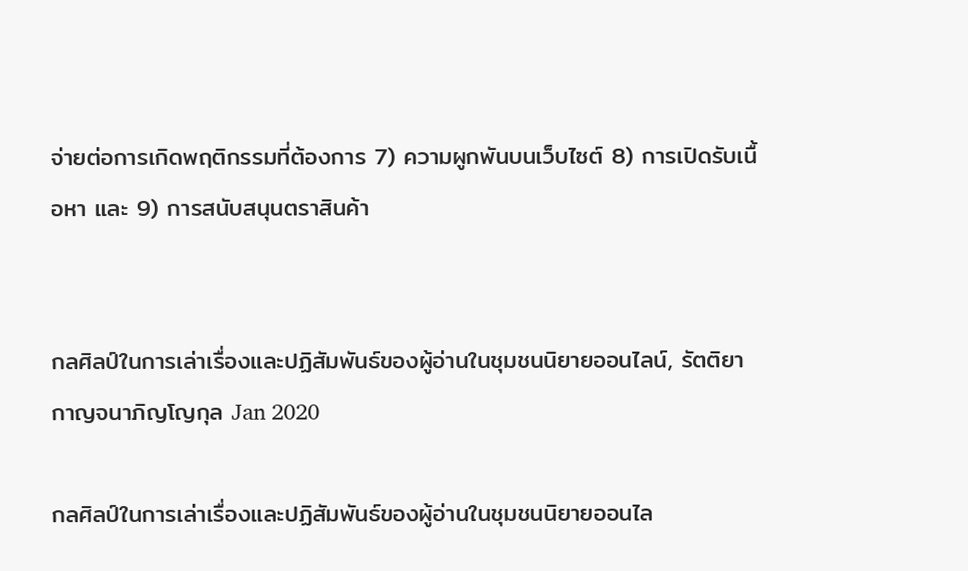จ่ายต่อการเกิดพฤติกรรมที่ต้องการ 7) ความผูกพันบนเว็บไซต์ 8) การเปิดรับเนื้อหา และ 9) การสนับสนุนตราสินค้า


กลศิลป์ในการเล่าเรื่องและปฏิสัมพันธ์ของผู้อ่านในชุมชนนิยายออนไลน์, รัตติยา กาญจนาภิญโญกุล Jan 2020

กลศิลป์ในการเล่าเรื่องและปฏิสัมพันธ์ของผู้อ่านในชุมชนนิยายออนไล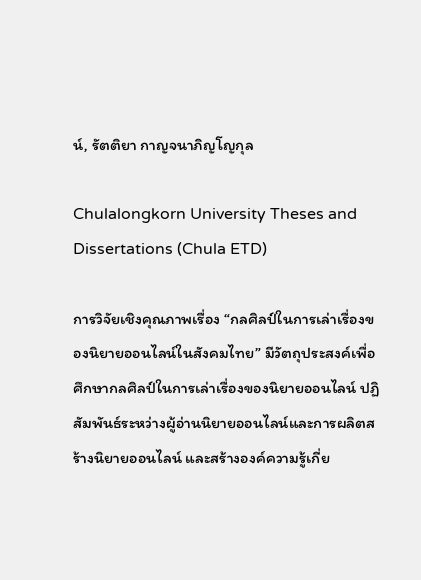น์, รัตติยา กาญจนาภิญโญกุล

Chulalongkorn University Theses and Dissertations (Chula ETD)

การวิจัยเชิงคุณภาพเรื่อง “กลศิลป์ในการเล่าเรื่องของนิยายออนไลน์ในสังคมไทย” มีวัตถุประสงค์เพื่อศึกษากลศิลป์ในการเล่าเรื่องของนิยายออนไลน์ ปฏิสัมพันธ์ระหว่างผู้อ่านนิยายออนไลน์และการผลิตสร้างนิยายออนไลน์ และสร้างองค์ความรู้เกี่ย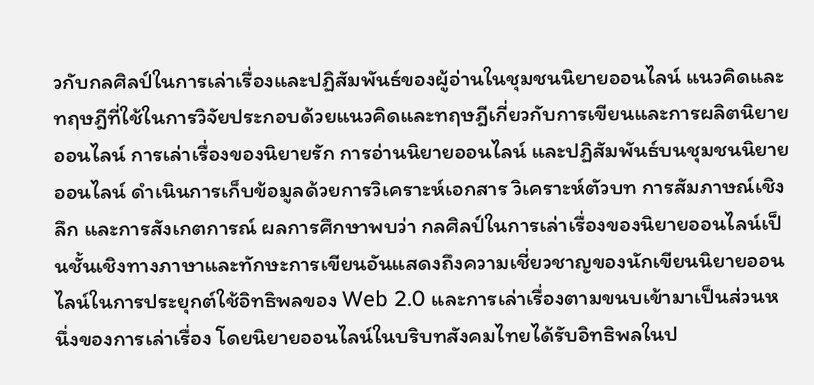วกับกลศิลป์ในการเล่าเรื่องและปฏิสัมพันธ์ของผู้อ่านในชุมชนนิยายออนไลน์ แนวคิดและทฤษฎีที่ใช้ในการวิจัยประกอบด้วยแนวคิดและทฤษฎีเกี่ยวกับการเขียนและการผลิตนิยายออนไลน์ การเล่าเรื่องของนิยายรัก การอ่านนิยายออนไลน์ และปฏิสัมพันธ์บนชุมชนนิยายออนไลน์ ดำเนินการเก็บข้อมูลด้วยการวิเคราะห์เอกสาร วิเคราะห์ตัวบท การสัมภาษณ์เชิงลึก และการสังเกตการณ์ ผลการศึกษาพบว่า กลศิลป์ในการเล่าเรื่องของนิยายออนไลน์เป็นชั้นเชิงทางภาษาและทักษะการเขียนอันแสดงถึงความเชี่ยวชาญของนักเขียนนิยายออนไลน์ในการประยุกต์ใช้อิทธิพลของ Web 2.0 และการเล่าเรื่องตามขนบเข้ามาเป็นส่วนหนึ่งของการเล่าเรื่อง โดยนิยายออนไลน์ในบริบทสังคมไทยได้รับอิทธิพลในป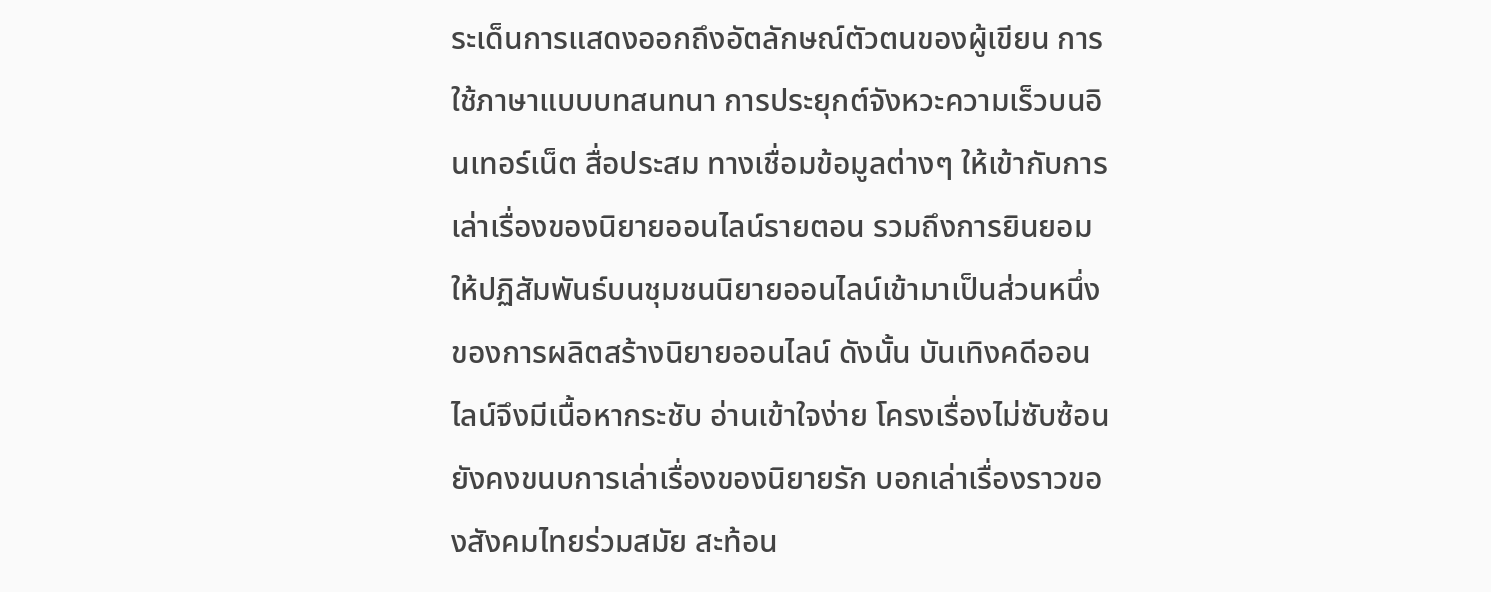ระเด็นการแสดงออกถึงอัตลักษณ์ตัวตนของผู้เขียน การใช้ภาษาแบบบทสนทนา การประยุกต์จังหวะความเร็วบนอินเทอร์เน็ต สื่อประสม ทางเชื่อมข้อมูลต่างๆ ให้เข้ากับการเล่าเรื่องของนิยายออนไลน์รายตอน รวมถึงการยินยอมให้ปฏิสัมพันธ์บนชุมชนนิยายออนไลน์เข้ามาเป็นส่วนหนึ่งของการผลิตสร้างนิยายออนไลน์ ดังนั้น บันเทิงคดีออนไลน์จึงมีเนื้อหากระชับ อ่านเข้าใจง่าย โครงเรื่องไม่ซับซ้อน ยังคงขนบการเล่าเรื่องของนิยายรัก บอกเล่าเรื่องราวของสังคมไทยร่วมสมัย สะท้อน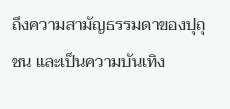ถึงความสามัญธรรมดาของปุถุชน และเป็นความบันเทิง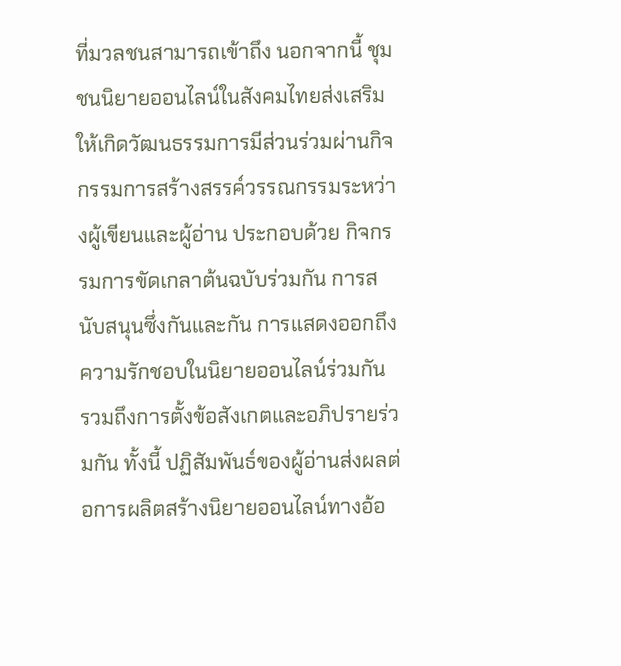ที่มวลชนสามารถเข้าถึง นอกจากนี้ ชุมชนนิยายออนไลน์ในสังคมไทยส่งเสริมให้เกิดวัฒนธรรมการมีส่วนร่วมผ่านกิจกรรมการสร้างสรรค์วรรณกรรมระหว่างผู้เขียนและผู้อ่าน ประกอบด้วย กิจกรรมการขัดเกลาต้นฉบับร่วมกัน การสนับสนุนซึ่งกันและกัน การแสดงออกถึงความรักชอบในนิยายออนไลน์ร่วมกัน รวมถึงการตั้งข้อสังเกตและอภิปรายร่วมกัน ทั้งนี้ ปฏิสัมพันธ์ของผู้อ่านส่งผลต่อการผลิตสร้างนิยายออนไลน์ทางอ้อ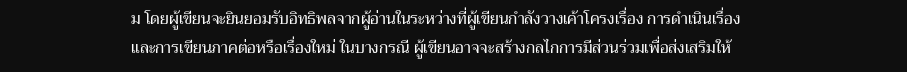ม โดยผู้เขียนจะยินยอมรับอิทธิพลจากผู้อ่านในระหว่างที่ผู้เขียนกำลังวางเค้าโครงเรื่อง การดำเนินเรื่อง และการเขียนภาคต่อหรือเรื่องใหม่ ในบางกรณี ผู้เขียนอาจจะสร้างกลไกการมีส่วนร่วมเพื่อส่งเสริมให้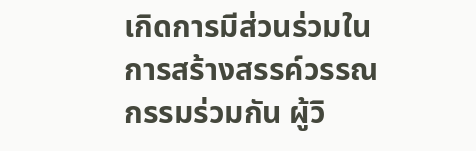เกิดการมีส่วนร่วมในการสร้างสรรค์วรรณกรรมร่วมกัน ผู้วิ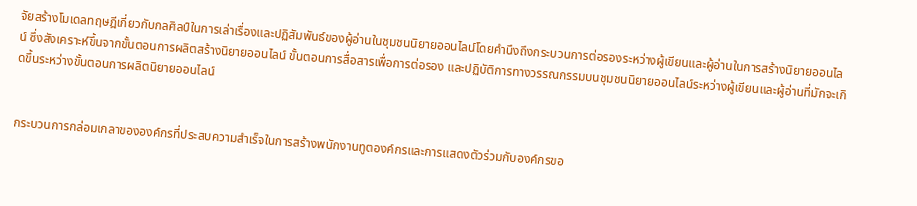จัยสร้างโมเดลทฤษฎีเกี่ยวกับกลศิลป์ในการเล่าเรื่องและปฏิสัมพันธ์ของผู้อ่านในชุมชนนิยายออนไลน์โดยคำนึงถึงกระบวนการต่อรองระหว่างผู้เขียนและผู้อ่านในการสร้างนิยายออนไลน์ ซึ่งสังเคราะห์ขึ้นจากขั้นตอนการผลิตสร้างนิยายออนไลน์ ขั้นตอนการสื่อสารเพื่อการต่อรอง และปฏิบัติการทางวรรณกรรมบนชุมชนนิยายออนไลน์ระหว่างผู้เขียนและผู้อ่านที่มักจะเกิดขึ้นระหว่างขั้นตอนการผลิตนิยายออนไลน์


กระบวนการกล่อมเกลาขององค์กรที่ประสบความสำเร็จในการสร้างพนักงานทูตองค์กรและการแสดงตัวร่วมกับองค์กรขอ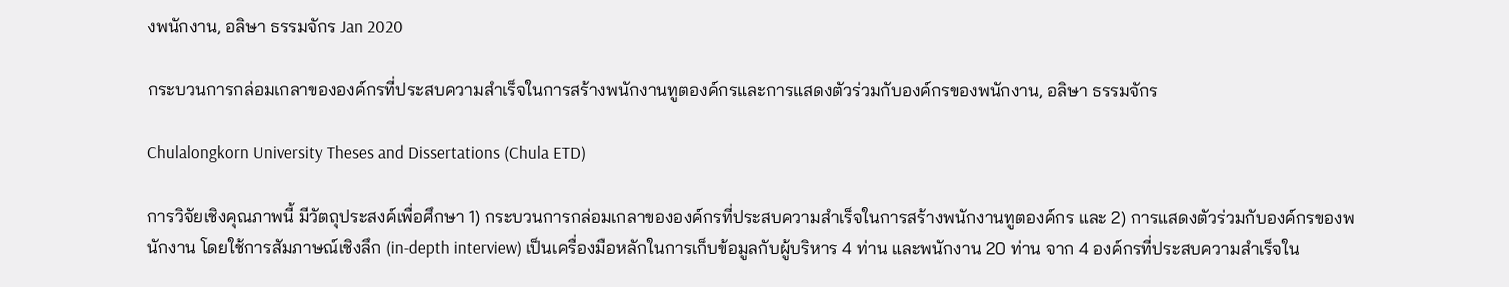งพนักงาน, อลิษา ธรรมจักร Jan 2020

กระบวนการกล่อมเกลาขององค์กรที่ประสบความสำเร็จในการสร้างพนักงานทูตองค์กรและการแสดงตัวร่วมกับองค์กรของพนักงาน, อลิษา ธรรมจักร

Chulalongkorn University Theses and Dissertations (Chula ETD)

การวิจัยเชิงคุณภาพนี้ มีวัตถุประสงค์เพื่อศึกษา 1) กระบวนการกล่อมเกลาขององค์กรที่ประสบความสำเร็จในการสร้างพนักงานทูตองค์กร และ 2) การแสดงตัวร่วมกับองค์กรของพนักงาน โดยใช้การสัมภาษณ์เชิงลึก (in-depth interview) เป็นเครื่องมือหลักในการเก็บข้อมูลกับผู้บริหาร 4 ท่าน และพนักงาน 20 ท่าน จาก 4 องค์กรที่ประสบความสำเร็จใน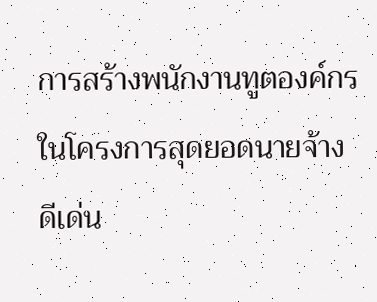การสร้างพนักงานทูตองค์กรในโครงการสุดยอดนายจ้างดีเด่น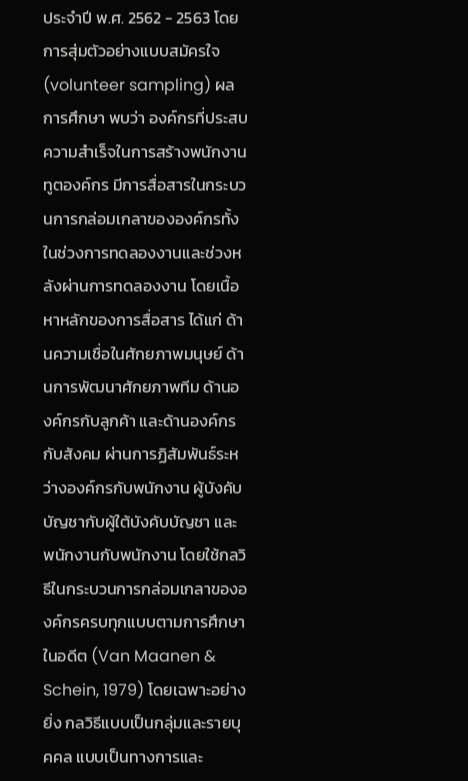ประจำปี พ.ศ. 2562 - 2563 โดยการสุ่มตัวอย่างแบบสมัครใจ (volunteer sampling) ผลการศึกษา พบว่า องค์กรที่ประสบความสำเร็จในการสร้างพนักงานทูตองค์กร มีการสื่อสารในกระบวนการกล่อมเกลาขององค์กรทั้งในช่วงการทดลองงานและช่วงหลังผ่านการทดลองงาน โดยเนื้อหาหลักของการสื่อสาร ได้แก่ ด้านความเชื่อในศักยภาพมนุษย์ ด้านการพัฒนาศักยภาพทีม ด้านองค์กรกับลูกค้า และด้านองค์กรกับสังคม ผ่านการฏิสัมพันธ์ระหว่างองค์กรกับพนักงาน ผู้บังคับบัญชากับผู้ใต้บังคับบัญชา และพนักงานกับพนักงาน โดยใช้กลวิธีในกระบวนการกล่อมเกลาขององค์กรครบทุกแบบตามการศึกษาในอดีต (Van Maanen & Schein, 1979) โดยเฉพาะอย่างยิ่ง กลวิธีแบบเป็นกลุ่มและรายบุคคล แบบเป็นทางการและ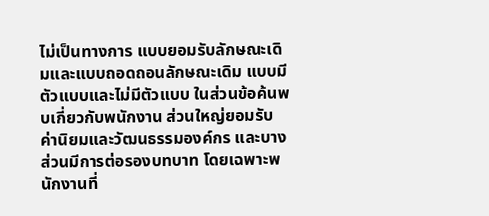ไม่เป็นทางการ แบบยอมรับลักษณะเดิมและแบบถอดถอนลักษณะเดิม แบบมีตัวแบบและไม่มีตัวแบบ ในส่วนข้อค้นพบเกี่ยวกับพนักงาน ส่วนใหญ่ยอมรับค่านิยมและวัฒนธรรมองค์กร และบางส่วนมีการต่อรองบทบาท โดยเฉพาะพนักงานที่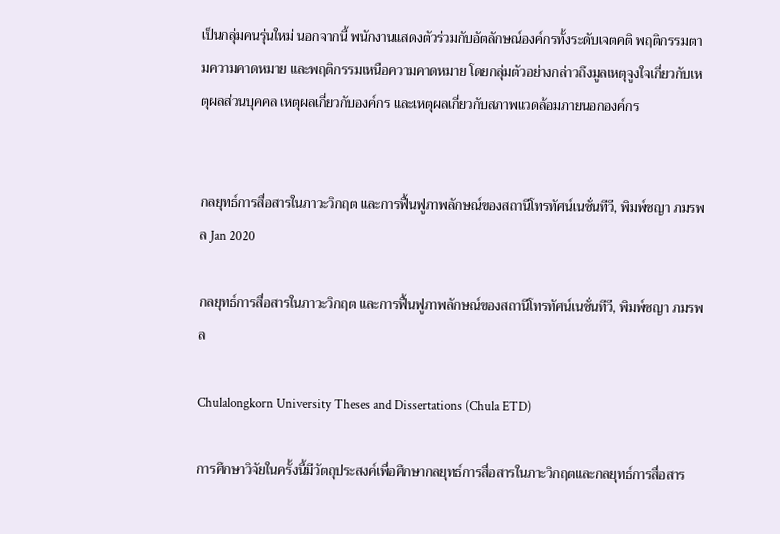เป็นกลุ่มคนรุ่นใหม่ นอกจากนี้ พนักงานแสดงตัวร่วมกับอัตลักษณ์องค์กรทั้งระดับเจตคติ พฤติกรรมตามความคาดหมาย และพฤติกรรมเหนือความคาดหมาย โดยกลุ่มตัวอย่างกล่าวถึงมูลเหตุจูงใจเกี่ยวกับเหตุผลส่วนบุคคล เหตุผลเกี่ยวกับองค์กร และเหตุผลเกี่ยวกับสภาพแวดล้อมภายนอกองค์กร


กลยุทธ์การสื่อสารในภาวะวิกฤต และการฟื้นฟูภาพลักษณ์ของสถานีโทรทัศน์เนชั่นทีวี, พิมพ์ชญา ภมรพล Jan 2020

กลยุทธ์การสื่อสารในภาวะวิกฤต และการฟื้นฟูภาพลักษณ์ของสถานีโทรทัศน์เนชั่นทีวี, พิมพ์ชญา ภมรพล

Chulalongkorn University Theses and Dissertations (Chula ETD)

การศึกษาวิจัยในครั้งนี้มีวัตถุประสงค์เพื่อศึกษากลยุทธ์การสื่อสารในภาะวิกฤตและกลยุทธ์การสื่อสาร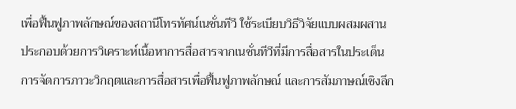เพื่อฟื้นฟูภาพลักษณ์ของสถานีโทรทัศน์เนชั่นทีวี ใช้ระเบียบวิธีวิจัยแบบผสมผสาน ประกอบด้วยการวิเคราะห์เนื้อหาการสื่อสารจากเนชั่นทีวีที่มีการสื่อสารในประเด็นการจัดการภาวะวิกฤตและการสื่อสารเพื่อฟื้นฟูภาพลักษณ์ และการสัมภาษณ์เชิงลึก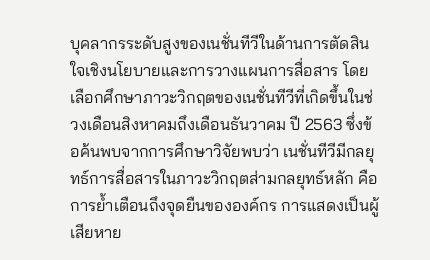บุคลากรระดับสูงของเนชั่นทีวีในด้านการตัดสินใจเชิงนโยบายและการวางแผนการสื่อสาร โดยเลือกศึกษาภาวะวิกฤตของเนชั่นทีวีที่เกิดขึ้นในช่วงเดือนสิงหาคมถึงเดือนธันวาคม ปี 2563 ซึ่งข้อค้นพบจากการศึกษาวิจัยพบว่า เนชั่นทีวีมีกลยุทธ์การสื่อสารในภาวะวิกฤตส่ามกลยุทธ์หลัก คือ การย้ำเตือนถึงจุดยืนขององค์กร การแสดงเป็นผู้เสียหาย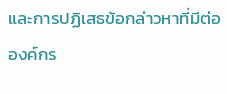และการปฏิเสธข้อกล่าวหาที่มีต่อองค์กร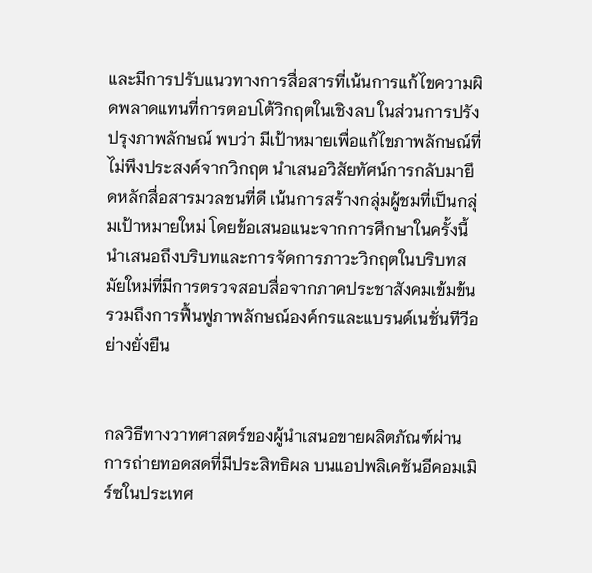และมีการปรับแนวทางการสื่อสารที่เน้นการแก้ไขความผิดพลาดแทนที่การตอบโต้วิกฤตในเชิงลบ ในส่วนการปรังปรุงภาพลักษณ์ พบว่า มีเป้าหมายเพื่อแก้ไขภาพลักษณ์ที่ไม่พึงประสงค์จากวิกฤต นำเสนอวิสัยทัศน์การกลับมายึดหลักสื่อสารมวลชนที่ดี เน้นการสร้างกลุ่มผู้ชมที่เป็นกลุ่มเป้าหมายใหม่ โดยข้อเสนอแนะจากการศึกษาในครั้งนี้นำเสนอถึงบริบทและการจัดการภาวะวิกฤตในบริบทสมัยใหม่ที่มีการตรวจสอบสื่อจากภาคประชาสังคมเข้มข้น รวมถึงการฟื้นฟูภาพลักษณ์องค์กรและแบรนด์เนชั่นทีวีอย่างยั่งยืน


กลวิธีทางวาทศาสตร์ของผู้นำเสนอขายผลิตภัณฑ์ผ่านการถ่ายทอดสดที่มีประสิทธิผล บนแอปพลิเคชันอีคอมเมิร์ซในประเทศ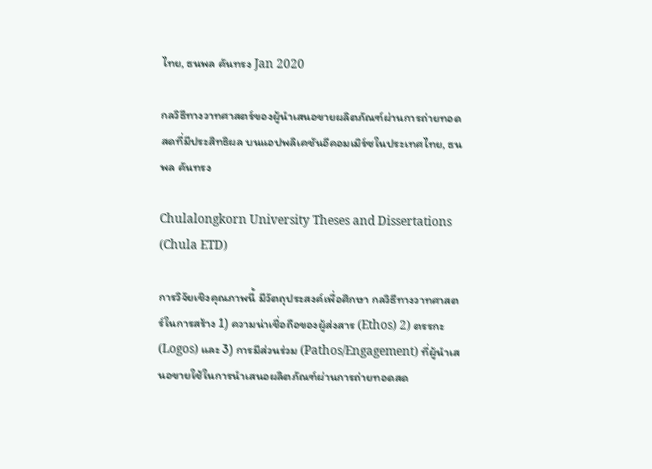ไทย, ธนพล คันทรง Jan 2020

กลวิธีทางวาทศาสตร์ของผู้นำเสนอขายผลิตภัณฑ์ผ่านการถ่ายทอดสดที่มีประสิทธิผล บนแอปพลิเคชันอีคอมเมิร์ซในประเทศไทย, ธนพล คันทรง

Chulalongkorn University Theses and Dissertations (Chula ETD)

การวิจัยเชิงคุณภาพนี้ มีวัตถุประสงค์เพื่อศึกษา กลวิธีทางวาทศาสตร์ในการสร้าง 1) ความน่าเชื่อถือของผู้ส่งสาร (Ethos) 2) ตรรกะ (Logos) และ 3) การมีส่วนร่วม (Pathos/Engagement) ที่ผู้นำเสนอขายใช้ในการนำเสนอผลิตภัณฑ์ผ่านการถ่ายทอดสด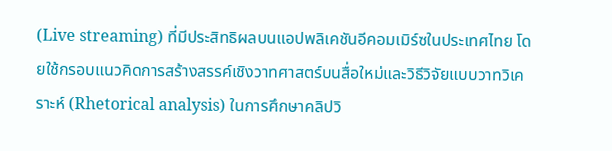(Live streaming) ที่มีประสิทธิผลบนแอปพลิเคชันอีคอมเมิร์ซในประเทศไทย โดยใช้กรอบแนวคิดการสร้างสรรค์เชิงวาทศาสตร์บนสื่อใหม่และวิธีวิจัยแบบวาทวิเคราะห์ (Rhetorical analysis) ในการศึกษาคลิปวิ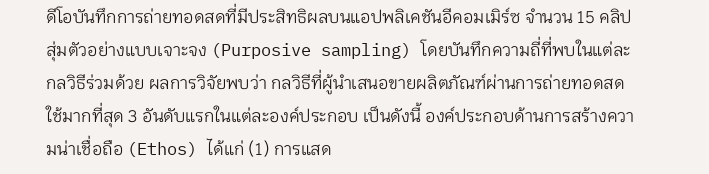ดีโอบันทึกการถ่ายทอดสดที่มีประสิทธิผลบนแอปพลิเคชันอีคอมเมิร์ซ จำนวน 15 คลิป สุ่มตัวอย่างแบบเจาะจง (Purposive sampling) โดยบันทึกความถี่ที่พบในแต่ละกลวิธีร่วมด้วย ผลการวิจัยพบว่า กลวิธีที่ผู้นำเสนอขายผลิตภัณฑ์ผ่านการถ่ายทอดสดใช้มากที่สุด 3 อันดับแรกในแต่ละองค์ประกอบ เป็นดังนี้ องค์ประกอบด้านการสร้างความน่าเชื่อถือ (Ethos) ได้แก่ (1) การแสด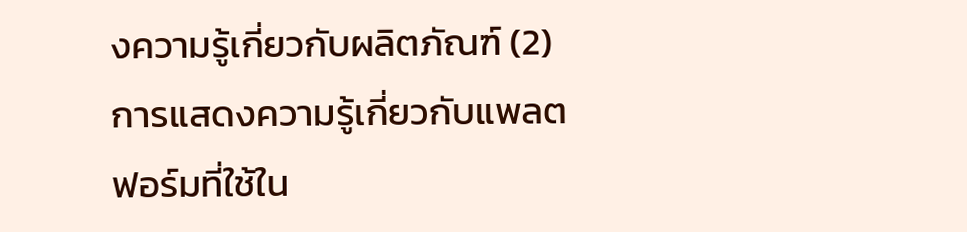งความรู้เกี่ยวกับผลิตภัณฑ์ (2) การแสดงความรู้เกี่ยวกับแพลตฟอร์มที่ใช้ใน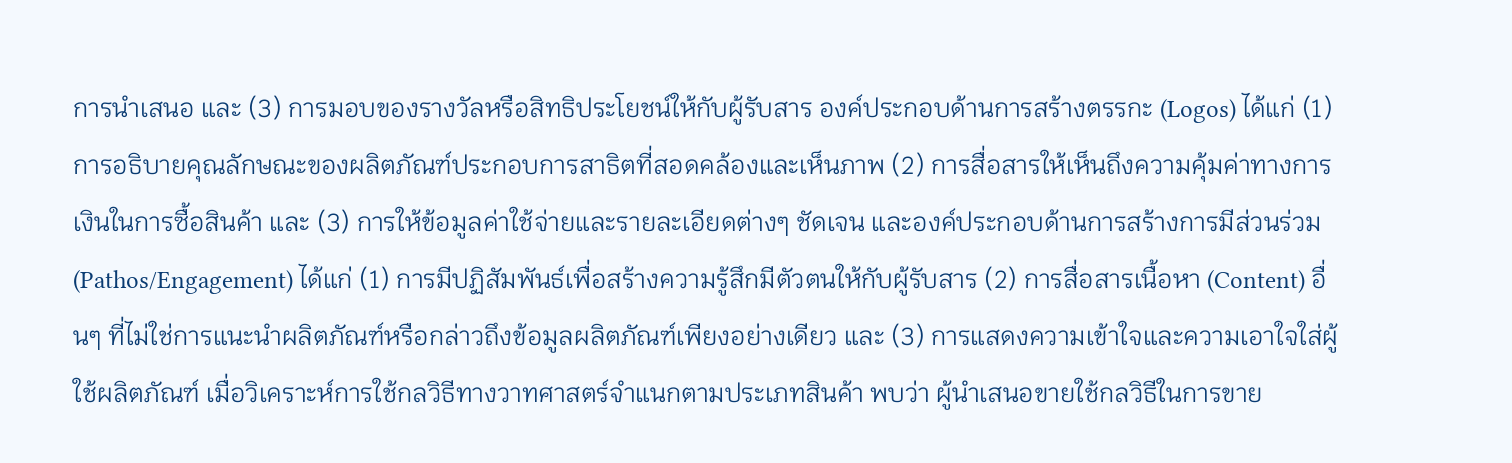การนำเสนอ และ (3) การมอบของรางวัลหรือสิทธิประโยชน์ให้กับผู้รับสาร องค์ประกอบด้านการสร้างตรรกะ (Logos) ได้แก่ (1) การอธิบายคุณลักษณะของผลิตภัณฑ์ประกอบการสาธิตที่สอดคล้องและเห็นภาพ (2) การสื่อสารให้เห็นถึงความคุ้มค่าทางการเงินในการซื้อสินค้า และ (3) การให้ข้อมูลค่าใช้จ่ายและรายละเอียดต่างๆ ชัดเจน และองค์ประกอบด้านการสร้างการมีส่วนร่วม (Pathos/Engagement) ได้แก่ (1) การมีปฏิสัมพันธ์เพื่อสร้างความรู้สึกมีตัวตนให้กับผู้รับสาร (2) การสื่อสารเนื้อหา (Content) อื่นๆ ที่ไม่ใช่การแนะนำผลิตภัณฑ์หรือกล่าวถึงข้อมูลผลิตภัณฑ์เพียงอย่างเดียว และ (3) การแสดงความเข้าใจและความเอาใจใส่ผู้ใช้ผลิตภัณฑ์ เมื่อวิเคราะห์การใช้กลวิธีทางวาทศาสตร์จำแนกตามประเภทสินค้า พบว่า ผู้นำเสนอขายใช้กลวิธีในการขาย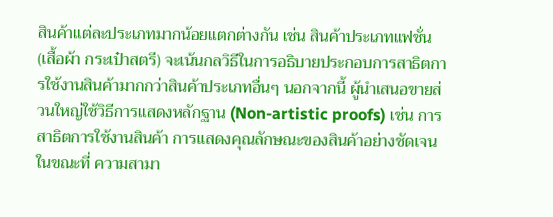สินค้าแต่ละประเภทมากน้อยแตกต่างกัน เช่น สินค้าประเภทแฟชั่น (เสื้อผ้า กระเป๋าสตรี) จะเน้นกลวิธีในการอธิบายประกอบการสาธิตการใช้งานสินค้ามากกว่าสินค้าประเภทอื่นๆ นอกจากนี้ ผู้นำเสนอขายส่วนใหญ่ใช้วิธีการแสดงหลักฐาน (Non-artistic proofs) เช่น การสาธิตการใช้งานสินค้า การแสดงคุณลักษณะของสินค้าอย่างชัดเจน ในขณะที่ ความสามา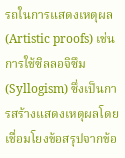รถในการแสดงเหตุผล (Artistic proofs) เช่น การใช้ซิลลอจิซึม (Syllogism) ซึ่งเป็นการสร้างแสดงเหตุผลโดยเชื่อมโยงข้อสรุปจากข้อ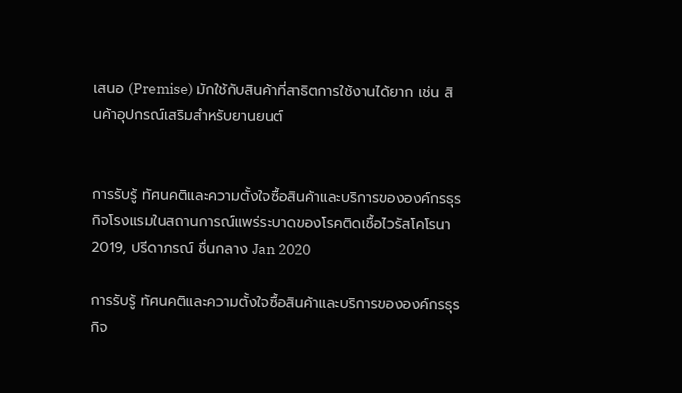เสนอ (Premise) มักใช้กับสินค้าที่สาธิตการใช้งานได้ยาก เช่น สินค้าอุปกรณ์เสริมสำหรับยานยนต์


การรับรู้ ทัศนคติและความตั้งใจซื้อสินค้าและบริการขององค์กรธุรกิจโรงแรมในสถานการณ์แพร่ระบาดของโรคติดเชื้อไวรัสโคโรนา 2019, ปรีดาภรณ์ ชื่นกลาง Jan 2020

การรับรู้ ทัศนคติและความตั้งใจซื้อสินค้าและบริการขององค์กรธุรกิจ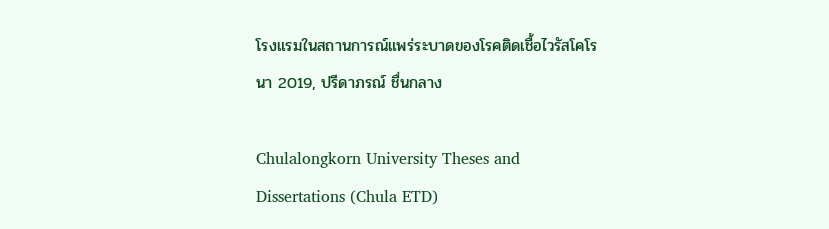โรงแรมในสถานการณ์แพร่ระบาดของโรคติดเชื้อไวรัสโคโรนา 2019, ปรีดาภรณ์ ชื่นกลาง

Chulalongkorn University Theses and Dissertations (Chula ETD)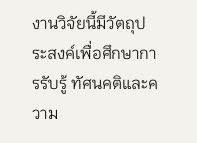งานวิจัยนี้มีวัตถุประสงค์เพื่อศึกษาการรับรู้ ทัศนคติและความ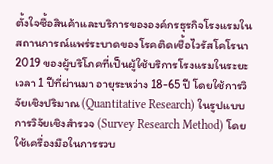ตั้งใจซื้อสินค้าและบริการขององค์กรธุรกิจโรงแรมในสถานการณ์แพร่ระบาดของโรคติดเชื้อไวรัสโคโรนา 2019 ของผู้บริโภคที่เป็นผู้ใช้บริการโรงแรมในระยะเวลา 1 ปีที่ผ่านมา อายุระหว่าง 18-65 ปี โดยใช้การวิจัยเชิงปริมาณ (Quantitative Research) ในรูปแบบการวิจัยเชิงสำรวจ (Survey Research Method) โดยใช้เครื่องมือในการรวบ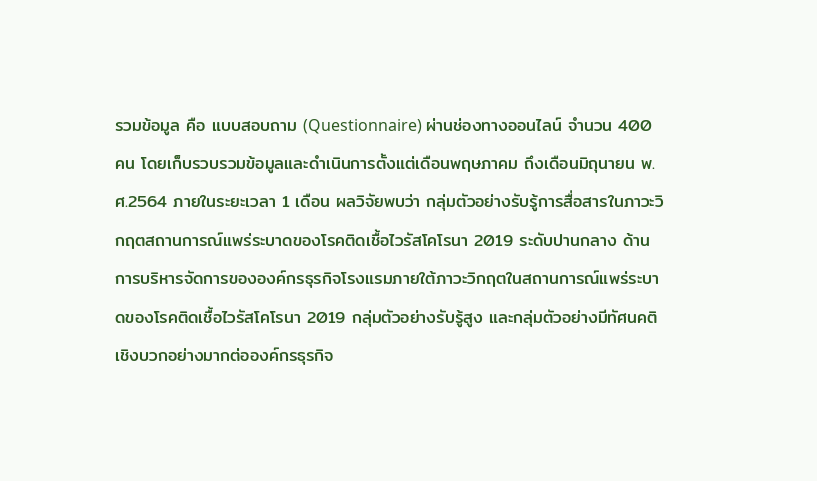รวมข้อมูล คือ แบบสอบถาม (Questionnaire) ผ่านช่องทางออนไลน์ จำนวน 400 คน โดยเก็บรวบรวมข้อมูลและดำเนินการตั้งแต่เดือนพฤษภาคม ถึงเดือนมิถุนายน พ.ศ.2564 ภายในระยะเวลา 1 เดือน ผลวิจัยพบว่า กลุ่มตัวอย่างรับรู้การสื่อสารในภาวะวิกฤตสถานการณ์แพร่ระบาดของโรคติดเชื้อไวรัสโคโรนา 2019 ระดับปานกลาง ด้านการบริหารจัดการขององค์กรธุรกิจโรงแรมภายใต้ภาวะวิกฤตในสถานการณ์แพร่ระบาดของโรคติดเชื้อไวรัสโคโรนา 2019 กลุ่มตัวอย่างรับรู้สูง และกลุ่มตัวอย่างมีทัศนคติเชิงบวกอย่างมากต่อองค์กรธุรกิจ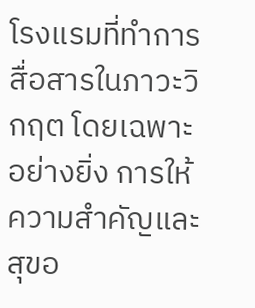โรงแรมที่ทำการสื่อสารในภาวะวิกฤต โดยเฉพาะอย่างยิ่ง การให้ความสำคัญและสุขอ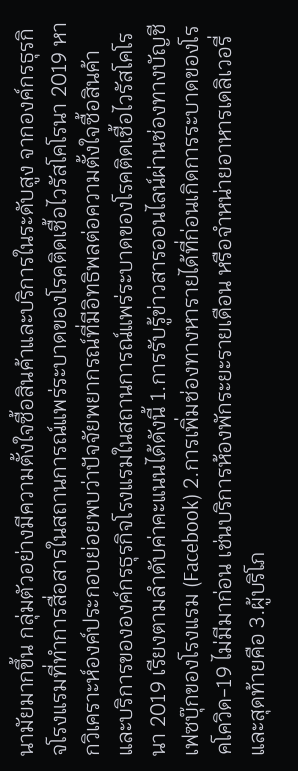นามัยมากขึ้น กลุ่มตัวอย่างมีความตั้งใจซื้อสินค้าและบริการในระดับสูง จากองค์กรธุรกิจโรงแรมที่ทำการสื่อสารในสถานการณ์แพร่ระบาดของโรคติดเชื้อไวรัสโคโรนา 2019 หากวิเคราะห์องค์ประกอบย่อยพบว่าปัจจัยพยากรณ์ที่มีอิทธิพลต่อความตั้งใจซื้อสินค้าและบริการขององค์กรธุรกิจโรงแรมในสถานการณ์แพร่ระบาดของโรคติดเชื้อไวรัสโคโรนา 2019 เรียงตามลำดับค่าคะแนนได้ดังนี้ 1.การรับรู้ข่าวสารออนไลน์ผ่านช่องทางบัญชีเฟซบุ๊กของโรงแรม (Facebook) 2.การเพิ่มช่องทางหารายได้ที่ก่อนเกิดการระบาดของโรคโควิด-19 ไม่มีมาก่อน เช่นบริการห้องพักระยะรายเดือน หรือจำหน่ายอาหารเดลิเวอรี่ และสุดท้ายคือ 3.ผู้บริโภ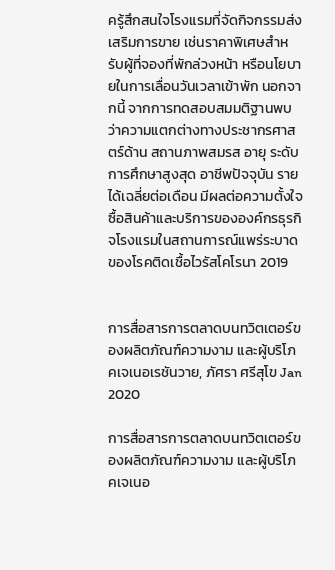ครู้สึกสนใจโรงแรมที่จัดกิจกรรมส่งเสริมการขาย เช่นราคาพิเศษสำหรับผู้ที่จองที่พักล่วงหน้า หรือนโยบายในการเลื่อนวันเวลาเข้าพัก นอกจากนี้ จากการทดสอบสมมติฐานพบว่าความแตกต่างทางประชากรศาสตร์ด้าน สถานภาพสมรส อายุ ระดับการศึกษาสูงสุด อาชีพปัจจุบัน รายได้เฉลี่ยต่อเดือน มีผลต่อความตั้งใจซื้อสินค้าและบริการขององค์กรธุรกิจโรงแรมในสถานการณ์แพร่ระบาดของโรคติดเชื้อไวรัสโคโรนา 2019


การสื่อสารการตลาดบนทวิตเตอร์ของผลิตภัณฑ์ความงาม และผู้บริโภคเจเนอเรชันวาย, ภัศรา ศรีสุโข Jan 2020

การสื่อสารการตลาดบนทวิตเตอร์ของผลิตภัณฑ์ความงาม และผู้บริโภคเจเนอ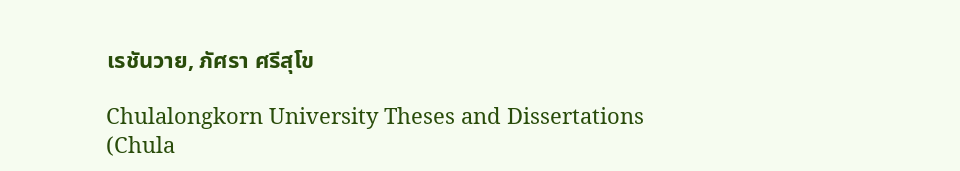เรชันวาย, ภัศรา ศรีสุโข

Chulalongkorn University Theses and Dissertations (Chula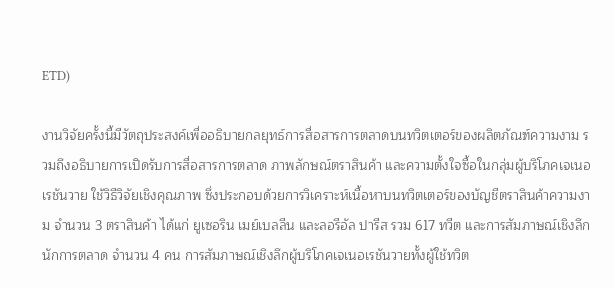ETD)

งานวิจัยครั้งนี้มีวัตถุประสงค์เพื่ออธิบายกลยุทธ์การสื่อสารการตลาดบนทวิตเตอร์ของผลิตภัณฑ์ความงาม รวมถึงอธิบายการเปิดรับการสื่อสารการตลาด ภาพลักษณ์ตราสินค้า และความตั้งใจซื้อในกลุ่มผู้บริโภคเจเนอเรชันวาย ใช้วิธีวิจัยเชิงคุณภาพ ซึ่งประกอบด้วยการวิเคราะห์เนื้อหาบนทวิตเตอร์ของบัญชีตราสินค้าความงาม จำนวน 3 ตราสินค้า ได้แก่ ยูเซอริน เมย์เบลลีน และลอรีอัล ปารีส รวม 617 ทวีต และการสัมภาษณ์เชิงลึกนักการตลาด จำนวน 4 คน การสัมภาษณ์เชิงลึกผู้บริโภคเจเนอเรชันวายทั้งผู้ใช้ทวิต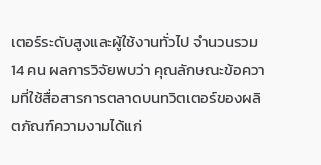เตอร์ระดับสูงและผู้ใช้งานทั่วไป จำนวนรวม 14 คน ผลการวิจัยพบว่า คุณลักษณะข้อความที่ใช้สื่อสารการตลาดบนทวิตเตอร์ของผลิตภัณฑ์ความงามได้แก่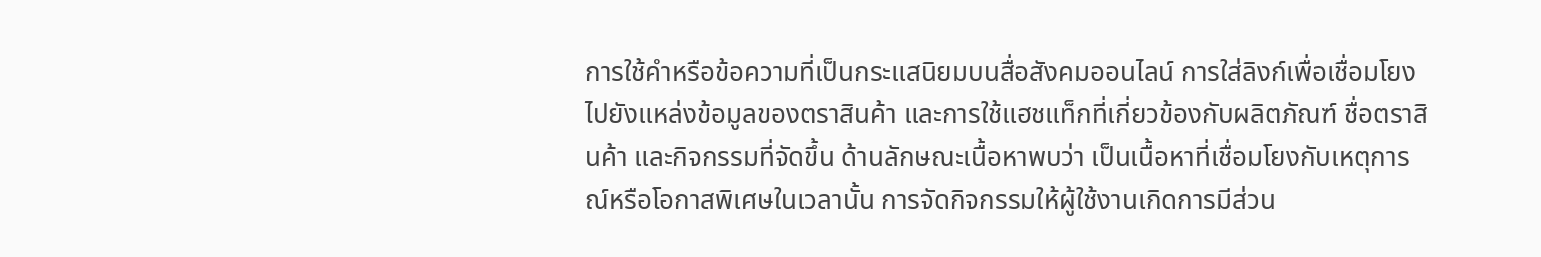การใช้คำหรือข้อความที่เป็นกระแสนิยมบนสื่อสังคมออนไลน์ การใส่ลิงก์เพื่อเชื่อมโยงไปยังแหล่งข้อมูลของตราสินค้า และการใช้แฮชแท็กที่เกี่ยวข้องกับผลิตภัณฑ์ ชื่อตราสินค้า และกิจกรรมที่จัดขึ้น ด้านลักษณะเนื้อหาพบว่า เป็นเนื้อหาที่เชื่อมโยงกับเหตุการณ์หรือโอกาสพิเศษในเวลานั้น การจัดกิจกรรมให้ผู้ใช้งานเกิดการมีส่วน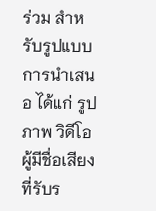ร่วม สำหรับรูปแบบการนำเสนอ ได้แก่ รูปภาพ วิดีโอ ผู้มีชื่อเสียงที่รับร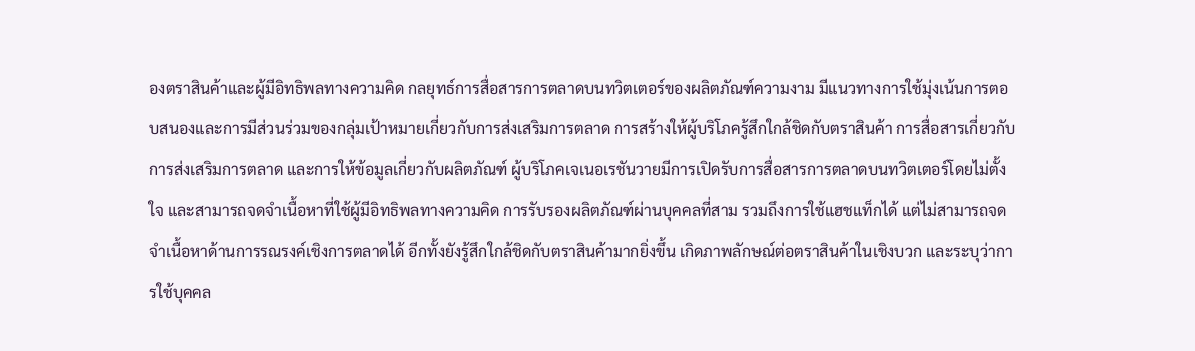องตราสินค้าและผู้มีอิทธิพลทางความคิด กลยุทธ์การสื่อสารการตลาดบนทวิตเตอร์ของผลิตภัณฑ์ความงาม มีแนวทางการใช้มุ่งเน้นการตอบสนองและการมีส่วนร่วมของกลุ่มเป้าหมายเกี่ยวกับการส่งเสริมการตลาด การสร้างให้ผู้บริโภครู้สึกใกล้ชิดกับตราสินค้า การสื่อสารเกี่ยวกับการส่งเสริมการตลาด และการให้ข้อมูลเกี่ยวกับผลิตภัณฑ์ ผู้บริโภคเจเนอเรชันวายมีการเปิดรับการสื่อสารการตลาดบนทวิตเตอร์โดยไม่ตั้งใจ และสามารถจดจำเนื้อหาที่ใช้ผู้มีอิทธิพลทางความคิด การรับรองผลิตภัณฑ์ผ่านบุคคลที่สาม รวมถึงการใช้แฮชแท็กได้ แต่ไม่สามารถจดจำเนื้อหาด้านการรณรงค์เชิงการตลาดได้ อีกทั้งยังรู้สึกใกล้ชิดกับตราสินค้ามากยิ่งขึ้น เกิดภาพลักษณ์ต่อตราสินค้าในเชิงบวก และระบุว่าการใช้บุคคล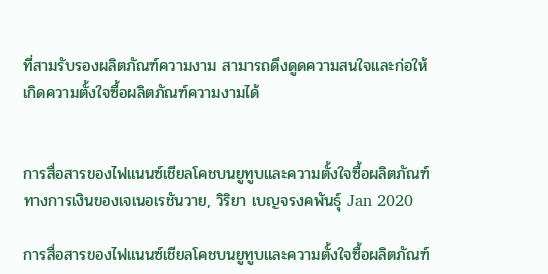ที่สามรับรองผลิตภัณฑ์ความงาม สามารถดึงดูดความสนใจและก่อให้เกิดความตั้งใจซื้อผลิตภัณฑ์ความงามได้


การสื่อสารของไฟแนนซ์เชียลโคชบนยูทูบและความตั้งใจซื้อผลิตภัณฑ์ทางการเงินของเจเนอเรชันวาย, วิริยา เบญจรงคพันธุ์ Jan 2020

การสื่อสารของไฟแนนซ์เชียลโคชบนยูทูบและความตั้งใจซื้อผลิตภัณฑ์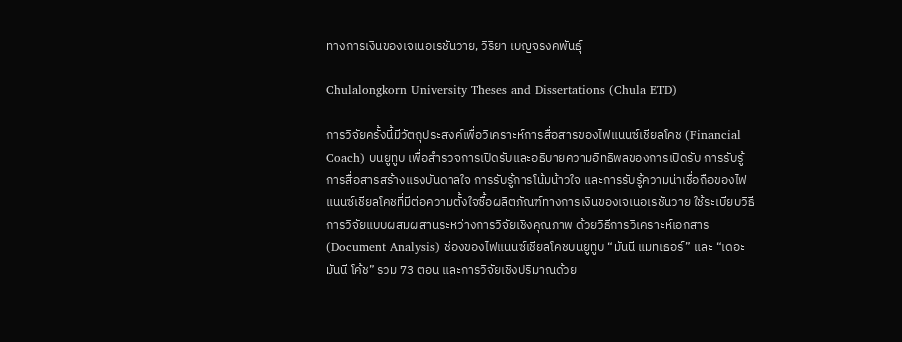ทางการเงินของเจเนอเรชันวาย, วิริยา เบญจรงคพันธุ์

Chulalongkorn University Theses and Dissertations (Chula ETD)

การวิจัยครั้งนี้มีวัตถุประสงค์เพื่อวิเคราะห์การสื่อสารของไฟแนนซ์เชียลโคช (Financial Coach) บนยูทูบ เพื่อสำรวจการเปิดรับและอธิบายความอิทธิพลของการเปิดรับ การรับรู้การสื่อสารสร้างแรงบันดาลใจ การรับรู้การโน้มน้าวใจ และการรับรู้ความน่าเชื่อถือของไฟแนนซ์เชียลโคชที่มีต่อความตั้งใจซื้อผลิตภัณฑ์ทางการเงินของเจเนอเรชันวาย ใช้ระเบียบวิธีการวิจัยแบบผสมผสานระหว่างการวิจัยเชิงคุณภาพ ด้วยวิธีการวิเคราะห์เอกสาร (Document Analysis) ช่องของไฟแนนซ์เชียลโคชบนยูทูบ “มันนี แมทเธอร์” และ “เดอะ มันนี โค้ช” รวม 73 ตอน และการวิจัยเชิงปริมาณด้วย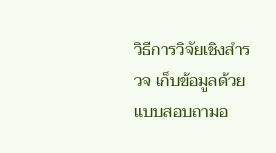วิธีการวิจัยเชิงสำรวจ เก็บข้อมูลด้วยแบบสอบถามอ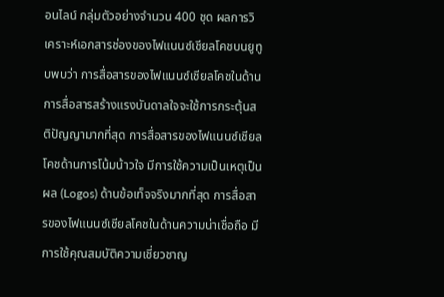อนไลน์ กลุ่มตัวอย่างจำนวน 400 ชุด ผลการวิเคราะห์เอกสารช่องของไฟแนนซ์เชียลโคชบนยูทูบพบว่า การสื่อสารของไฟแนนซ์เชียลโคชในด้านการสื่อสารสร้างแรงบันดาลใจจะใช้การกระตุ้นสติปัญญามากที่สุด การสื่อสารของไฟแนนซ์เชียลโคชด้านการโน้มน้าวใจ มีการใช้ความเป็นเหตุเป็นผล (Logos) ด้านข้อเท็จจริงมากที่สุด การสื่อสารของไฟแนนซ์เชียลโคชในด้านความน่าเชื่อถือ มีการใช้คุณสมบัติความเชี่ยวชาญ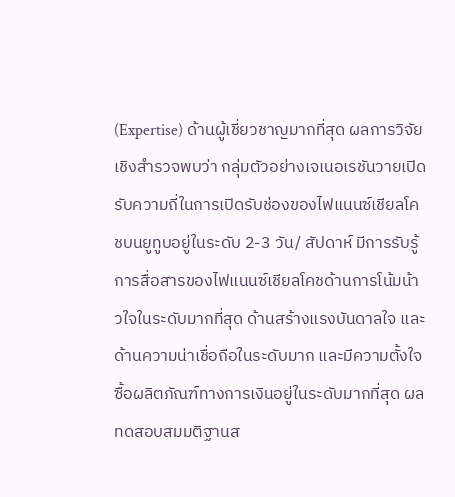(Expertise) ด้านผู้เชี่ยวชาญมากที่สุด ผลการวิจัยเชิงสำรวจพบว่า กลุ่มตัวอย่างเจเนอเรชันวายเปิดรับความถี่ในการเปิดรับช่องของไฟแนนซ์เชียลโคชบนยูทูบอยู่ในระดับ 2-3 วัน/ สัปดาห์ มีการรับรู้การสื่อสารของไฟแนนซ์เชียลโคชด้านการโน้มน้าวใจในระดับมากที่สุด ด้านสร้างแรงบันดาลใจ และด้านความน่าเชื่อถือในระดับมาก และมีความตั้งใจซื้อผลิตภัณฑ์ทางการเงินอยู่ในระดับมากที่สุด ผลทดสอบสมมติฐานส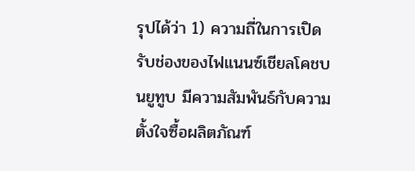รุปได้ว่า 1) ความถี่ในการเปิดรับช่องของไฟแนนซ์เชียลโคชบนยูทูบ มีความสัมพันธ์กับความตั้งใจซื้อผลิตภัณฑ์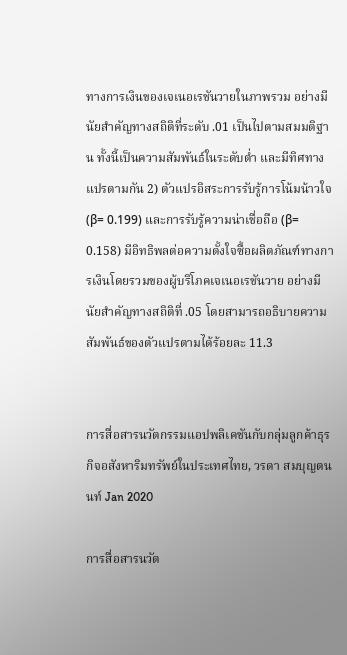ทางการเงินของเจเนอเรชันวายในภาพรวม อย่างมีนัยสำคัญทางสถิติที่ระดับ .01 เป็นไปตามสมมติฐาน ทั้งนี้เป็นความสัมพันธ์ในระดับต่ำ และมีทิศทางแปรตามกัน 2) ตัวแปรอิสระการรับรู้การโน้มน้าวใจ (β= 0.199) และการรับรู้ความน่าเชื่อถือ (β= 0.158) มีอิทธิพลต่อความตั้งใจซื้อผลิตภัณฑ์ทางการเงินโดยรวมของผู้บริโภคเจเนอเรชันวาย อย่างมีนัยสำคัญทางสถิติที่ .05 โดยสามารถอธิบายความสัมพันธ์ของตัวแปรตามได้ร้อยละ 11.3


การสื่อสารนวัตกรรมแอปพลิเคชันกับกลุ่มลูกค้าธุรกิจอสังหาริมทรัพย์ในประเทศไทย, วรดา สมบุญตนนท์ Jan 2020

การสื่อสารนวัต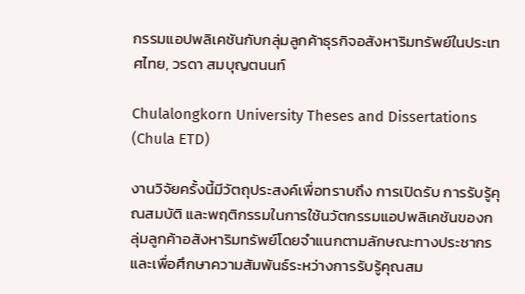กรรมแอปพลิเคชันกับกลุ่มลูกค้าธุรกิจอสังหาริมทรัพย์ในประเทศไทย, วรดา สมบุญตนนท์

Chulalongkorn University Theses and Dissertations (Chula ETD)

งานวิจัยครั้งนี้มีวัตถุประสงค์เพื่อทราบถึง การเปิดรับ การรับรู้คุณสมบัติ และพฤติกรรมในการใช้นวัตกรรมแอปพลิเคชันของกลุ่มลูกค้าอสังหาริมทรัพย์โดยจำแนกตามลักษณะทางประชากร และเพื่อศึกษาความสัมพันธ์ระหว่างการรับรู้คุณสม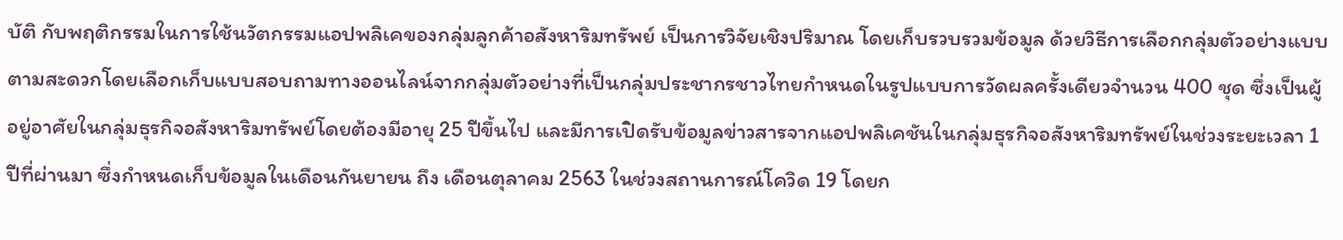บัติ กับพฤติกรรมในการใช้นวัตกรรมแอปพลิเคของกลุ่มลูกค้าอสังหาริมทรัพย์ เป็นการวิจัยเชิงปริมาณ โดยเก็บรวบรวมข้อมูล ด้วยวิธีการเลือกกลุ่มตัวอย่างแบบตามสะดวกโดยเลือกเก็บแบบสอบถามทางออนไลน์จากกลุ่มตัวอย่างที่เป็นกลุ่มประชากรชาวไทยกำหนดในรูปแบบการวัดผลครั้งเดียวจำนวน 400 ชุด ซึ่งเป็นผู้อยู่อาศัยในกลุ่มธุรกิจอสังหาริมทรัพย์โดยต้องมีอายุ 25 ปีขึ้นไป และมีการเปิดรับข้อมูลข่าวสารจากแอปพลิเคชันในกลุ่มธุรกิจอสังหาริมทรัพย์ในช่วงระยะเวลา 1 ปีที่ผ่านมา ซึ่งกำหนดเก็บข้อมูลในเดือนกันยายน ถึง เดือนตุลาคม 2563 ในช่วงสถานการณ์โควิด 19 โดยก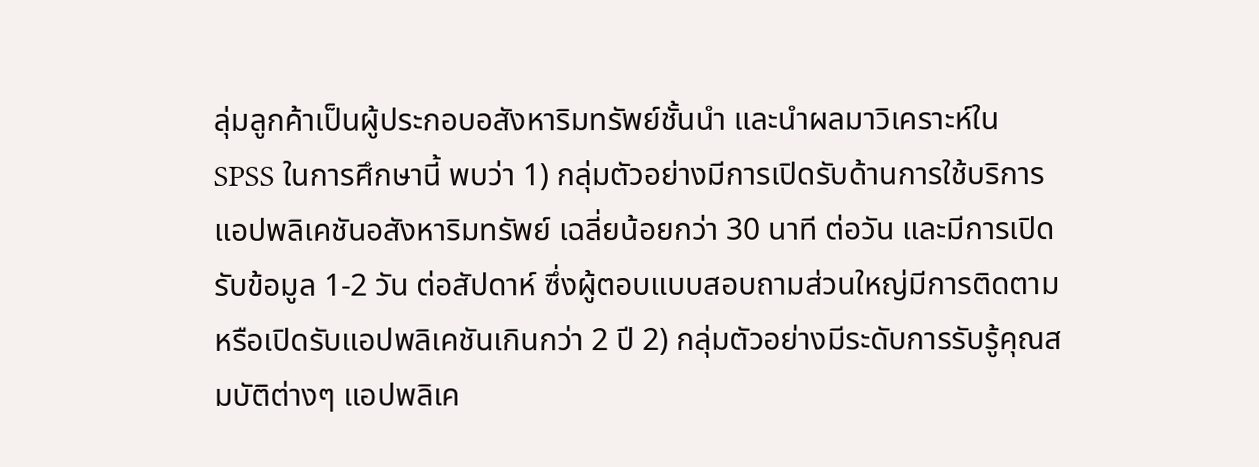ลุ่มลูกค้าเป็นผู้ประกอบอสังหาริมทรัพย์ชั้นนำ และนำผลมาวิเคราะห์ใน SPSS ในการศึกษานี้ พบว่า 1) กลุ่มตัวอย่างมีการเปิดรับด้านการใช้บริการแอปพลิเคชันอสังหาริมทรัพย์ เฉลี่ยน้อยกว่า 30 นาที ต่อวัน และมีการเปิดรับข้อมูล 1-2 วัน ต่อสัปดาห์ ซึ่งผู้ตอบแบบสอบถามส่วนใหญ่มีการติดตามหรือเปิดรับแอปพลิเคชันเกินกว่า 2 ปี 2) กลุ่มตัวอย่างมีระดับการรับรู้คุณสมบัติต่างๆ แอปพลิเค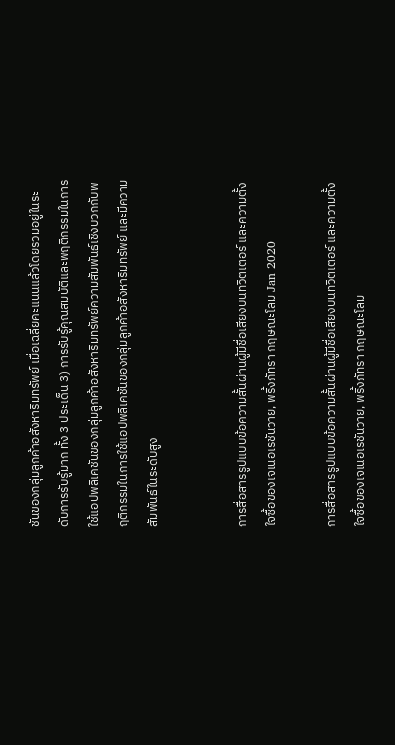ชันของกลุ่มลูกค้าอสังหาริมทรัพย์ เมื่อเฉลี่ยคะแนนแล้วโดยรวมอยู่ในระดับการรับรู้มาก ทั้ง 3 ประเด็น 3) การรับรู้คุณสมบัติและพฤติกรรมในการใช้แอปพลิเคชันของกลุ่มลูกค้าอสังหาริมทรัพย์ความสัมพันธ์เชิงบวกกับพฤติกรรมในการใช้แอปพลิเคชันของกลุ่มลูกค้าอสังหาริมทรัพย์ และมีความสัมพันธ์ในระดับสูง


การสื่อสารรูปแบบข้อความสั้นผ่านผู้มีชื่อเสียงบนทวิตเตอร์ และความตั้งใจซื้อของเจเนอเรชันวาย, พริ้งภัทรา กฤษณะโลม Jan 2020

การสื่อสารรูปแบบข้อความสั้นผ่านผู้มีชื่อเสียงบนทวิตเตอร์ และความตั้งใจซื้อของเจเนอเรชันวาย, พริ้งภัทรา กฤษณะโลม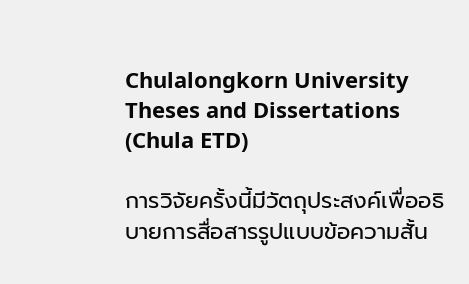Chulalongkorn University Theses and Dissertations (Chula ETD)

การวิจัยครั้งนี้มีวัตถุประสงค์เพื่ออธิบายการสื่อสารรูปแบบข้อความสั้น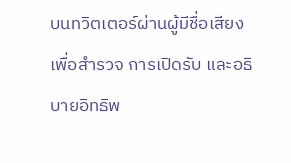บนทวิตเตอร์ผ่านผู้มีชื่อเสียง เพื่อสำรวจ การเปิดรับ และอธิบายอิทธิพ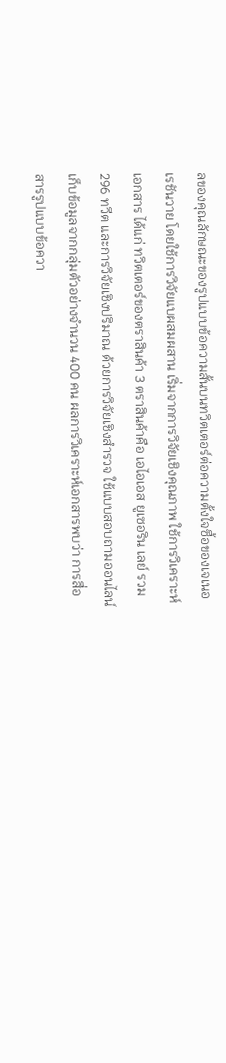ลของคุณลักษณะของรูปแบบข้อความสั้นบนทวิตเตอร์ต่อความตั้งใจซื้อของเจเนอเรชันวาย โดยใช้การวิจัยแบผสมผสาน เริ่มจากการวิจัยเชิงคุณภาพ ใช้การวิเคราะห์เอกสาร ได้แก่ ทวิตเตอร์ของตราสินค้า 3 ตราสินค้าคือ เอไอเอส ยูเซอริน เลย์ รวม 296 ทวีต และการวิจัยเชิงปริมาณ ด้วยการวิจัยเชิงสำรวจ ใช้แบบสอบถามออนไลน์เก็บข้อมูลจากกลุ่มตัวอย่างจำนวน 400 คน ผลการวิเคราะห์เอกสารพบว่า การสื่อสารรูปแบบข้อควา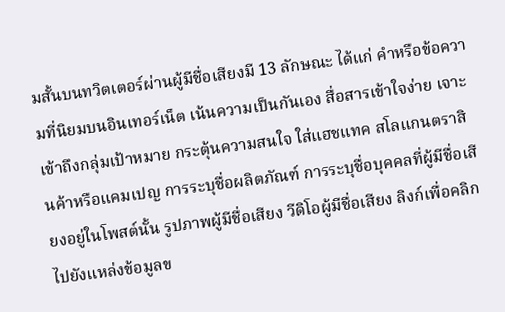มสั้นบนทวิตเตอร์ผ่านผู้มีชื่อเสียงมี 13 ลักษณะ ได้แก่ คำหรือข้อความที่นิยมบนอินเทอร์เน็ต เน้นความเป็นกันเอง สื่อสารเข้าใจง่าย เจาะเข้าถึงกลุ่มเป้าหมาย กระตุ้นความสนใจ ใส่แฮชแทค สโลแกนตราสินค้าหรือแคมเปญ การระบุชื่อผลิตภัณฑ์ การระบุชื่อบุคคลที่ผู้มีชื่อเสียงอยู่ในโพสต์นั้น รูปภาพผู้มีชื่อเสียง วีดิโอผู้มีชื่อเสียง ลิงก์เพื่อคลิกไปยังแหล่งข้อมูลข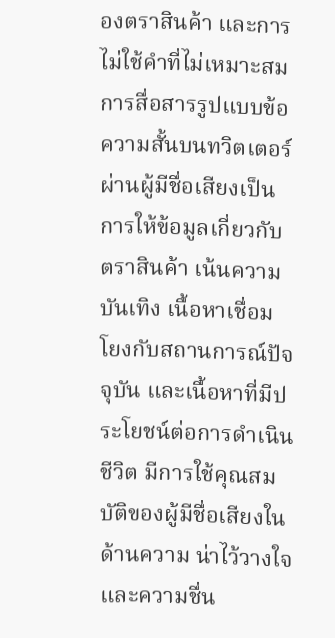องตราสินค้า และการไม่ใช้คำที่ไม่เหมาะสม การสื่อสารรูปแบบข้อความสั้นบนทวิตเตอร์ผ่านผู้มีชื่อเสียงเป็นการให้ข้อมูลเกี่ยวกับตราสินค้า เน้นความบันเทิง เนื้อหาเชื่อมโยงกับสถานการณ์ปัจจุบัน และเนื้อหาที่มีประโยชน์ต่อการดำเนินชีวิต มีการใช้คุณสมบัติของผู้มีชื่อเสียงในด้านความ น่าไว้วางใจและความชื่น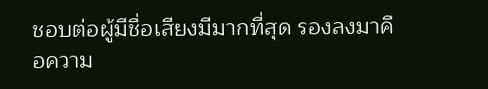ชอบต่อผู้มีชื่อเสียงมีมากที่สุด รองลงมาคือความ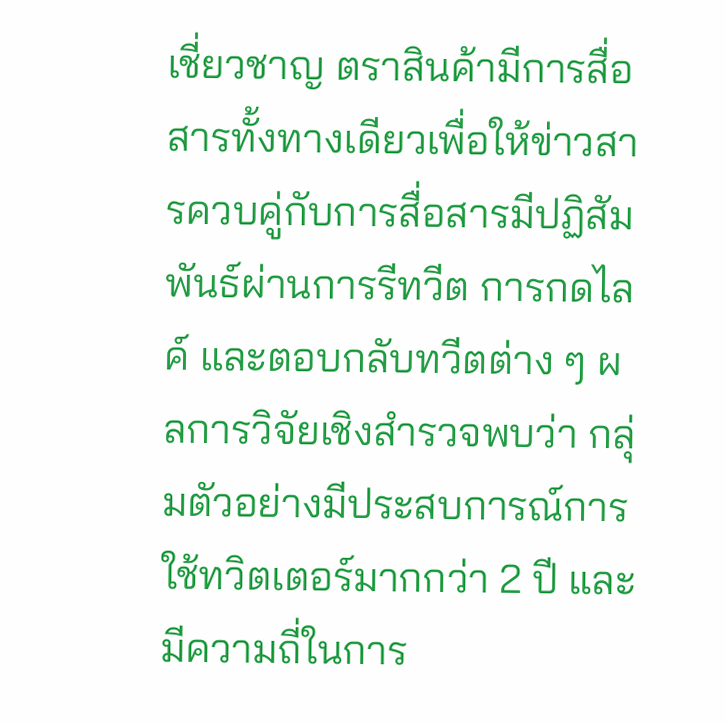เชี่ยวชาญ ตราสินค้ามีการสื่อสารทั้งทางเดียวเพื่อให้ข่าวสารควบคู่กับการสื่อสารมีปฏิสัมพันธ์ผ่านการรีทวีต การกดไลค์ และตอบกลับทวีตต่าง ๆ ผลการวิจัยเชิงสำรวจพบว่า กลุ่มตัวอย่างมีประสบการณ์การใช้ทวิตเตอร์มากกว่า 2 ปี และมีความถี่ในการ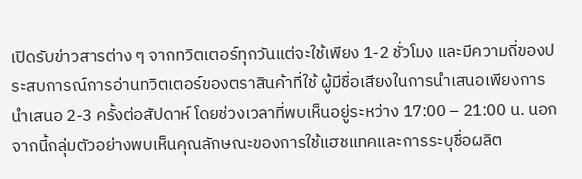เปิดรับข่าวสารต่าง ๆ จากทวิตเตอร์ทุกวันแต่จะใช้เพียง 1-2 ชั่วโมง และมีความถี่ของประสบการณ์การอ่านทวิตเตอร์ของตราสินค้าที่ใช้ ผู้มีชื่อเสียงในการนำเสนอเพียงการนำเสนอ 2-3 ครั้งต่อสัปดาห์ โดยช่วงเวลาที่พบเห็นอยู่ระหว่าง 17:00 – 21:00 น. นอกจากนี้กลุ่มตัวอย่างพบเห็นคุณลักษณะของการใช้แฮชแทคและการระบุชื่อผลิต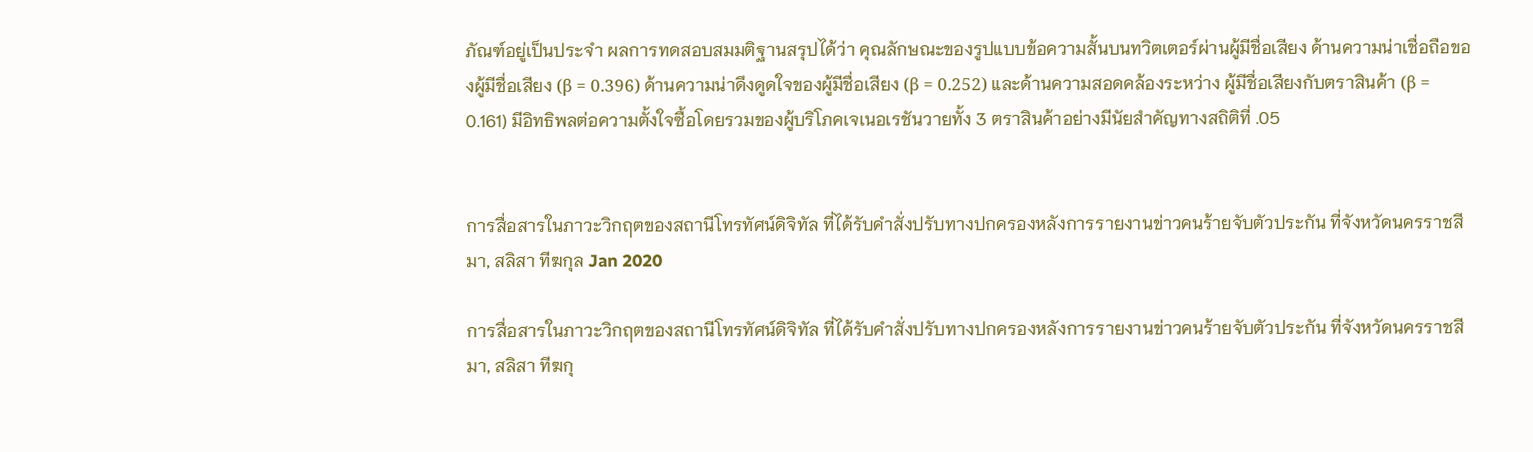ภัณฑ์อยู่เป็นประจำ ผลการทดสอบสมมติฐานสรุปได้ว่า คุณลักษณะของรูปแบบข้อความสั้นบนทวิตเตอร์ผ่านผู้มีชื่อเสียง ด้านความน่าเชื่อถือของผู้มีชื่อเสียง (β = 0.396) ด้านความน่าดึงดูดใจของผู้มีชื่อเสียง (β = 0.252) และด้านความสอดคล้องระหว่าง ผู้มีชื่อเสียงกับตราสินค้า (β = 0.161) มีอิทธิพลต่อความตั้งใจซื้อโดยรวมของผู้บริโภคเจเนอเรชันวายทั้ง 3 ตราสินค้าอย่างมีนัยสำคัญทางสถิติที่ .05


การสื่อสารในภาวะวิกฤตของสถานีโทรทัศน์ดิจิทัล ที่ได้รับคำสั่งปรับทางปกครองหลังการรายงานข่าวคนร้ายจับตัวประกัน ที่จังหวัดนครราชสีมา, สลิสา ทีฆกุล Jan 2020

การสื่อสารในภาวะวิกฤตของสถานีโทรทัศน์ดิจิทัล ที่ได้รับคำสั่งปรับทางปกครองหลังการรายงานข่าวคนร้ายจับตัวประกัน ที่จังหวัดนครราชสีมา, สลิสา ทีฆกุ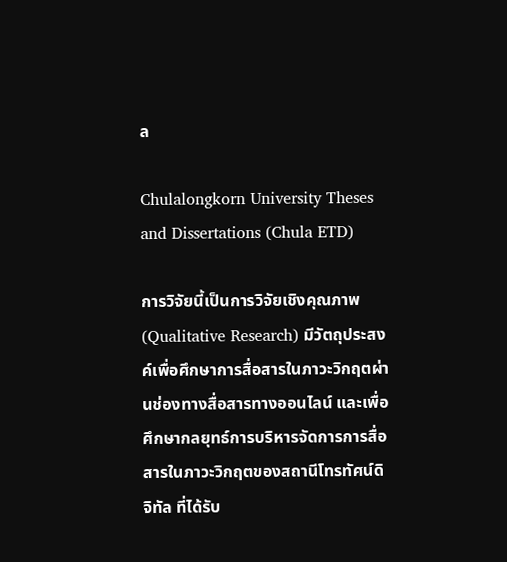ล

Chulalongkorn University Theses and Dissertations (Chula ETD)

การวิจัยนี้เป็นการวิจัยเชิงคุณภาพ (Qualitative Research) มีวัตถุประสงค์เพื่อศึกษาการสื่อสารในภาวะวิกฤตผ่านช่องทางสื่อสารทางออนไลน์ และเพื่อศึกษากลยุทธ์การบริหารจัดการการสื่อสารในภาวะวิกฤตของสถานีโทรทัศน์ดิจิทัล ที่ได้รับ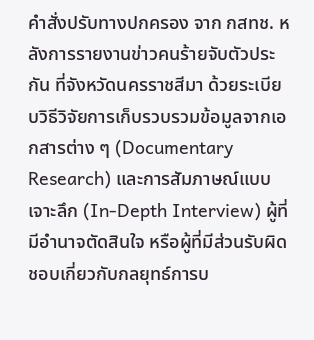คำสั่งปรับทางปกครอง จาก กสทช. หลังการรายงานข่าวคนร้ายจับตัวประกัน ที่จังหวัดนครราชสีมา ด้วยระเบียบวิธีวิจัยการเก็บรวบรวมข้อมูลจากเอกสารต่าง ๆ (Documentary Research) และการสัมภาษณ์แบบเจาะลึก (In-Depth Interview) ผู้ที่มีอำนาจตัดสินใจ หรือผู้ที่มีส่วนรับผิดชอบเกี่ยวกับกลยุทธ์การบ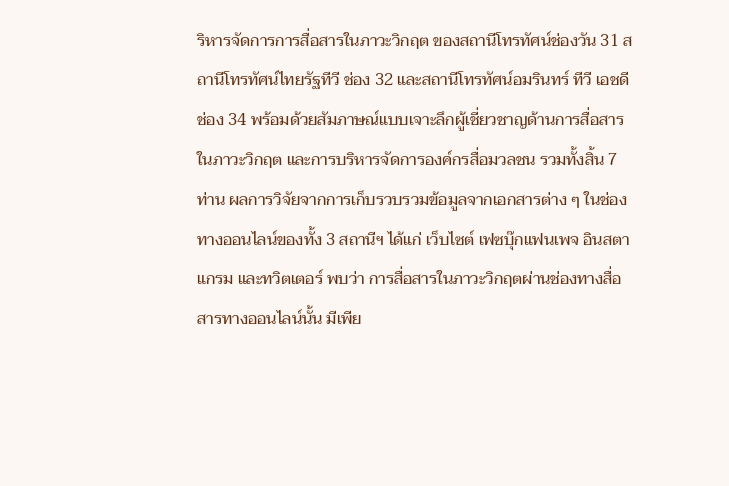ริหารจัดการการสื่อสารในภาวะวิกฤต ของสถานีโทรทัศน์ช่องวัน 31 สถานีโทรทัศน์ไทยรัฐทีวี ช่อง 32 และสถานีโทรทัศน์อมรินทร์ ทีวี เอชดี ช่อง 34 พร้อมด้วยสัมภาษณ์แบบเจาะลึกผู้เชี่ยวชาญด้านการสื่อสารในภาวะวิกฤต และการบริหารจัดการองค์กรสื่อมวลชน รวมทั้งสิ้น 7 ท่าน ผลการวิจัยจากการเก็บรวบรวมข้อมูลจากเอกสารต่าง ๆ ในช่องทางออนไลน์ของทั้ง 3 สถานีฯ ได้แก่ เว็บไซต์ เฟซบุ๊กแฟนเพจ อินสตาแกรม และทวิตเตอร์ พบว่า การสื่อสารในภาวะวิกฤตผ่านช่องทางสื่อสารทางออนไลน์นั้น มีเพีย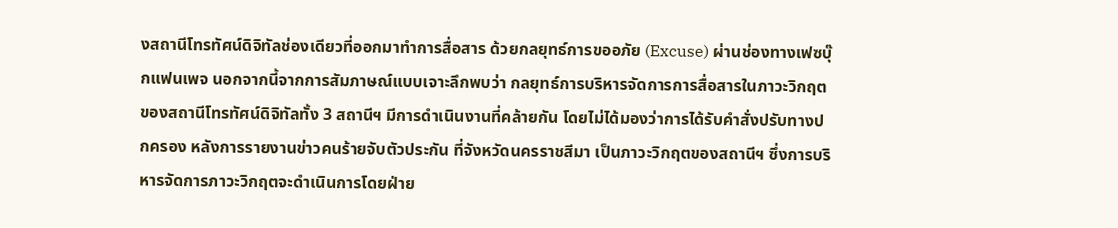งสถานีโทรทัศน์ดิจิทัลช่องเดียวที่ออกมาทำการสื่อสาร ด้วยกลยุทธ์การขออภัย (Excuse) ผ่านช่องทางเฟซบุ๊กแฟนเพจ นอกจากนี้จากการสัมภาษณ์แบบเจาะลึกพบว่า กลยุทธ์การบริหารจัดการการสื่อสารในภาวะวิกฤตของสถานีโทรทัศน์ดิจิทัลทั้ง 3 สถานีฯ มีการดำเนินงานที่คล้ายกัน โดยไม่ได้มองว่าการได้รับคำสั่งปรับทางปกครอง หลังการรายงานข่าวคนร้ายจับตัวประกัน ที่จังหวัดนครราชสีมา เป็นภาวะวิกฤตของสถานีฯ ซึ่งการบริหารจัดการภาวะวิกฤตจะดำเนินการโดยฝ่าย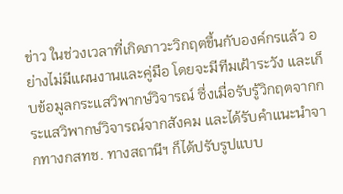ข่าว ในช่วงเวลาที่เกิดภาวะวิกฤตขึ้นกับองค์กรแล้ว อย่างไม่มีแผนงานและคู่มือ โดยจะมีทีมเฝ้าระวัง และเก็บข้อมูลกระแสวิพากษ์วิจารณ์ ซึ่งเมื่อรับรู้วิกฤตจากกระแสวิพากษ์วิจารณ์จากสังคม และได้รับคำแนะนำจากทางกสทช. ทางสถานีฯ ก็ได้ปรับรูปแบบ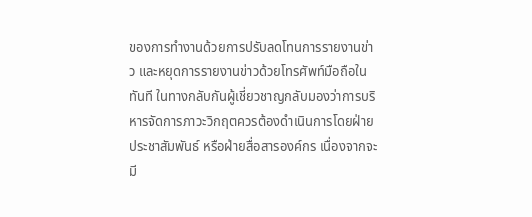ของการทำงานด้วยการปรับลดโทนการรายงานข่าว และหยุดการรายงานข่าวด้วยโทรศัพท์มือถือในทันที ในทางกลับกันผู้เชี่ยวชาญกลับมองว่าการบริหารจัดการภาวะวิกฤตควรต้องดำเนินการโดยฝ่ายประชาสัมพันธ์ หรือฝ่ายสื่อสารองค์กร เนื่องจากจะมี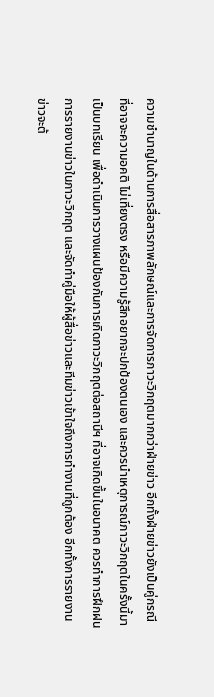ความชำนาญในด้านการสื่อสารภาพลักษณ์และการจัดการภาวะวิกฤตมากกว่าฝ่ายข่าว อีกทั้งฝ่ายข่าวยังเป็นคู่กรณี ที่อาจจะความอคติ ไม่เที่ยงตรง หรือมีความรู้สึกอยากจะปกป้องตนเอง และควรนำเหตุการณ์ภาวะวิกฤตในครั้งนี้มาเป็นบทเรียน เพื่อดำเนินการวางแผนป้องกันการเกิดภาวะวิกฤตต่อสถานีฯ ที่อาจเกิดขึ้นในอนาคต ควรทำการฝึกฝนการรายงานข่าวในภาวะวิกฤต และจัดทำคู่มือให้ผู้สื่อข่าวและทีมข่าวเข้าใจถึงการทำงานที่ถูกต้อง อีกทั้งการรายงานข่าวจะต้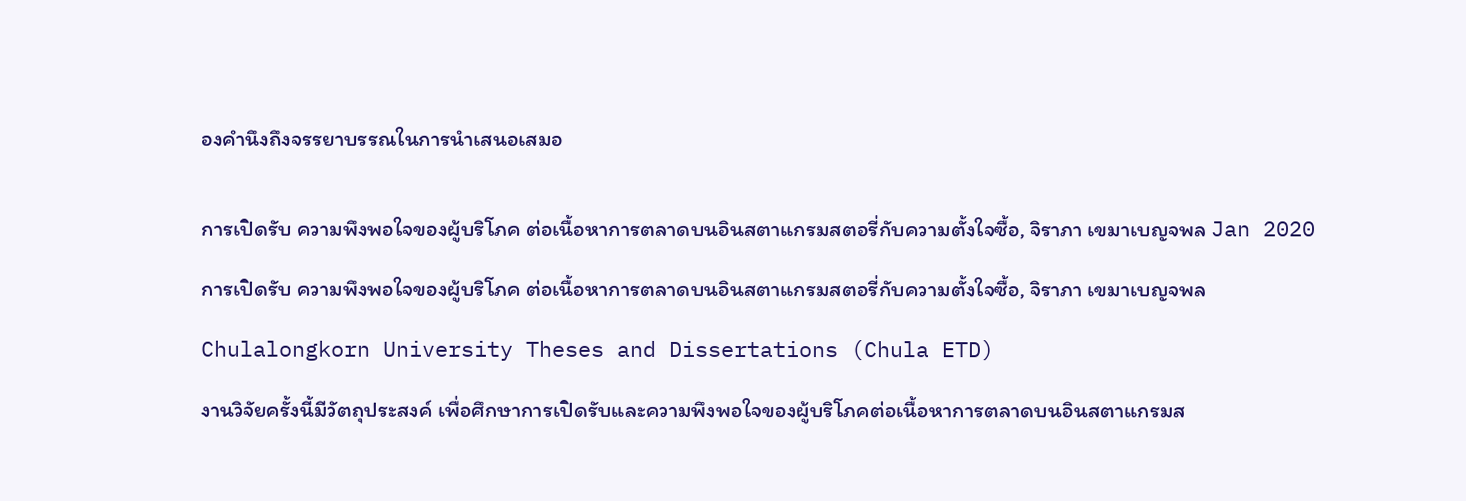องคำนึงถึงจรรยาบรรณในการนำเสนอเสมอ


การเปิดรับ ความพึงพอใจของผู้บริโภค ต่อเนื้อหาการตลาดบนอินสตาแกรมสตอรี่กับความตั้งใจซื้อ, จิราภา เขมาเบญจพล Jan 2020

การเปิดรับ ความพึงพอใจของผู้บริโภค ต่อเนื้อหาการตลาดบนอินสตาแกรมสตอรี่กับความตั้งใจซื้อ, จิราภา เขมาเบญจพล

Chulalongkorn University Theses and Dissertations (Chula ETD)

งานวิจัยครั้งนี้มีวัตถุประสงค์ เพื่อศึกษาการเปิดรับและความพึงพอใจของผู้บริโภคต่อเนื้อหาการตลาดบนอินสตาแกรมส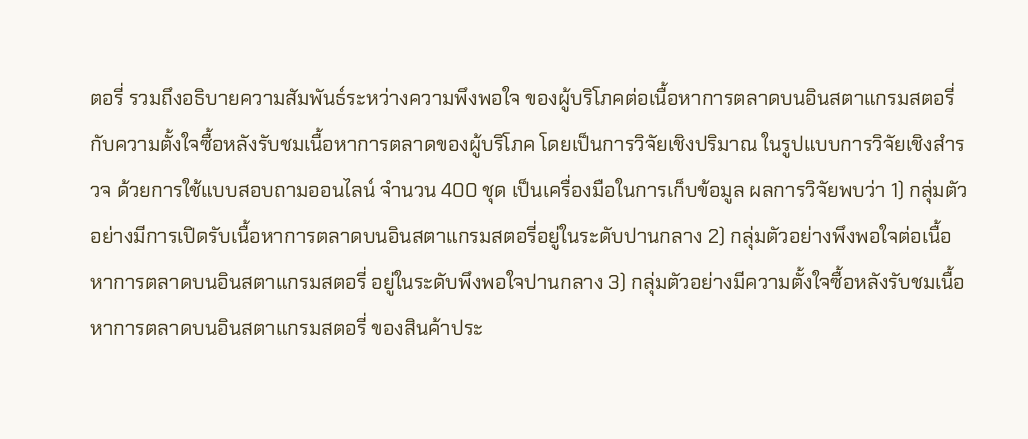ตอรี่ รวมถึงอธิบายความสัมพันธ์ระหว่างความพึงพอใจ ของผู้บริโภคต่อเนื้อหาการตลาดบนอินสตาแกรมสตอรี่ กับความตั้งใจซื้อหลังรับชมเนื้อหาการตลาดของผู้บริโภค โดยเป็นการวิจัยเชิงปริมาณ ในรูปแบบการวิจัยเชิงสำรวจ ด้วยการใช้แบบสอบถามออนไลน์ จำนวน 400 ชุด เป็นเครื่องมือในการเก็บข้อมูล ผลการวิจัยพบว่า 1) กลุ่มตัวอย่างมีการเปิดรับเนื้อหาการตลาดบนอินสตาแกรมสตอรี่อยู่ในระดับปานกลาง 2) กลุ่มตัวอย่างพึงพอใจต่อเนื้อหาการตลาดบนอินสตาแกรมสตอรี่ อยู่ในระดับพึงพอใจปานกลาง 3) กลุ่มตัวอย่างมีความตั้งใจซื้อหลังรับชมเนื้อหาการตลาดบนอินสตาแกรมสตอรี่ ของสินค้าประ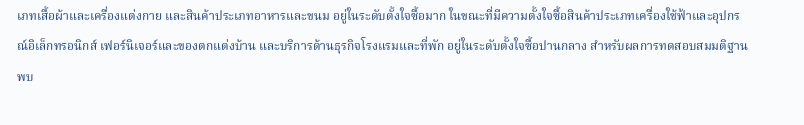เภทเสื้อผ้าและเครื่องแต่งกาย และสินค้าประเภทอาหารและขนม อยู่ในระดับตั้งใจซื้อมาก ในขณะที่มีความตั้งใจซื้อสินค้าประเภทเครื่องใช้ฟ้าและอุปกรณ์อิเล็กทรอนิกส์ เฟอร์นิเจอร์และของตกแต่งบ้าน และบริการด้านธุรกิจโรงแรมและที่พัก อยู่ในระดับตั้งใจซื้อปานกลาง สำหรับผลการทดสอบสมมติฐานพบ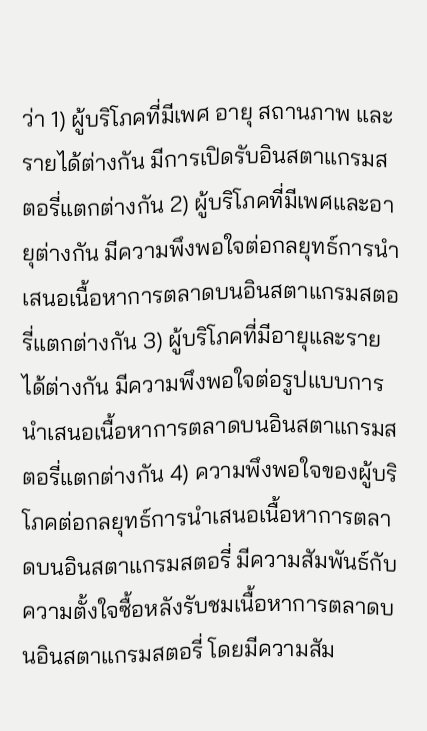ว่า 1) ผู้บริโภคที่มีเพศ อายุ สถานภาพ และรายได้ต่างกัน มีการเปิดรับอินสตาแกรมสตอรี่แตกต่างกัน 2) ผู้บริโภคที่มีเพศและอายุต่างกัน มีความพึงพอใจต่อกลยุทธ์การนำเสนอเนื้อหาการตลาดบนอินสตาแกรมสตอรี่แตกต่างกัน 3) ผู้บริโภคที่มีอายุและรายได้ต่างกัน มีความพึงพอใจต่อรูปแบบการนำเสนอเนื้อหาการตลาดบนอินสตาแกรมสตอรี่แตกต่างกัน 4) ความพึงพอใจของผู้บริโภคต่อกลยุทธ์การนำเสนอเนื้อหาการตลาดบนอินสตาแกรมสตอรี่ มีความสัมพันธ์กับความตั้งใจซื้อหลังรับชมเนื้อหาการตลาดบนอินสตาแกรมสตอรี่ โดยมีความสัม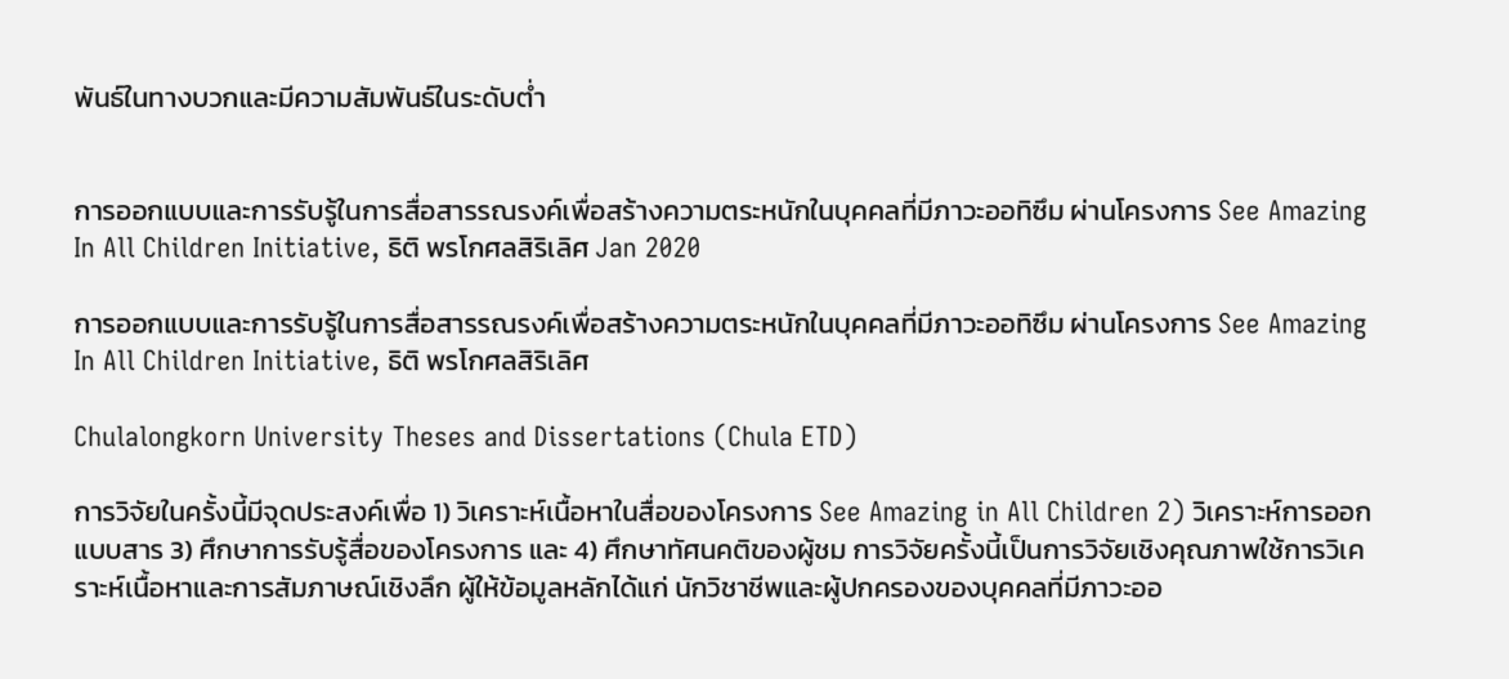พันธ์ในทางบวกและมีความสัมพันธ์ในระดับต่ำ


การออกแบบและการรับรู้ในการสื่อสารรณรงค์เพื่อสร้างความตระหนักในบุคคลที่มีภาวะออทิซึม ผ่านโครงการ See Amazing In All Children Initiative, ธิติ พรโกศลสิริเลิศ Jan 2020

การออกแบบและการรับรู้ในการสื่อสารรณรงค์เพื่อสร้างความตระหนักในบุคคลที่มีภาวะออทิซึม ผ่านโครงการ See Amazing In All Children Initiative, ธิติ พรโกศลสิริเลิศ

Chulalongkorn University Theses and Dissertations (Chula ETD)

การวิจัยในครั้งนี้มีจุดประสงค์เพื่อ 1) วิเคราะห์เนื้อหาในสื่อของโครงการ See Amazing in All Children 2) วิเคราะห์การออกแบบสาร 3) ศึกษาการรับรู้สื่อของโครงการ และ 4) ศึกษาทัศนคติของผู้ชม การวิจัยครั้งนี้เป็นการวิจัยเชิงคุณภาพใช้การวิเคราะห์เนื้อหาและการสัมภาษณ์เชิงลึก ผู้ให้ข้อมูลหลักได้แก่ นักวิชาชีพและผู้ปกครองของบุคคลที่มีภาวะออ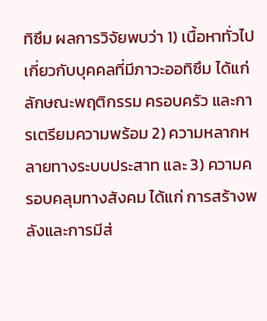ทิซึม ผลการวิจัยพบว่า 1) เนื้อหาทั่วไปเกี่ยวกับบุคคลที่มีภาวะออทิซึม ได้แก่ ลักษณะพฤติกรรม ครอบครัว และการเตรียมความพร้อม 2) ความหลากหลายทางระบบประสาท และ 3) ความครอบคลุมทางสังคม ได้แก่ การสร้างพลังและการมีส่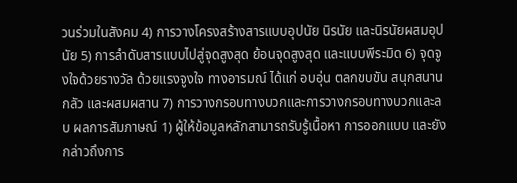วนร่วมในสังคม 4) การวางโครงสร้างสารแบบอุปนัย นิรนัย และนิรนัยผสมอุปนัย 5) การลำดับสารแบบไปสู่จุดสูงสุด ย้อนจุดสูงสุด และแบบพีระมิด 6) จุดจูงใจด้วยรางวัล ด้วยแรงจูงใจ ทางอารมณ์ ได้แก่ อบอุ่น ตลกขบขัน สนุกสนาน กลัว และผสมผสาน 7) การวางกรอบทางบวกและการวางกรอบทางบวกและลบ ผลการสัมภาษณ์ 1) ผู้ให้ข้อมูลหลักสามารถรับรู้เนื้อหา การออกแบบ และยังกล่าวถึงการ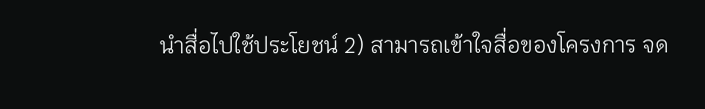นำสื่อไปใช้ประโยชน์ 2) สามารถเข้าใจสื่อของโครงการ จด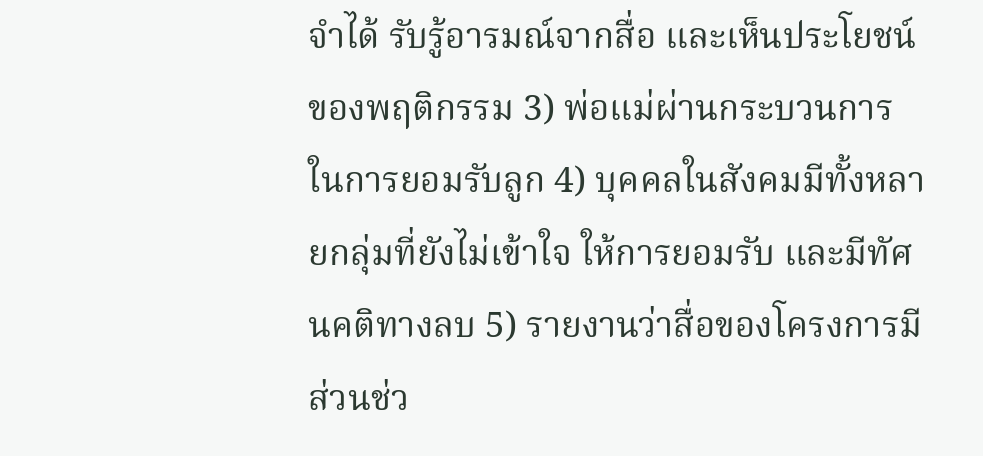จำได้ รับรู้อารมณ์จากสื่อ และเห็นประโยชน์ของพฤติกรรม 3) พ่อแม่ผ่านกระบวนการในการยอมรับลูก 4) บุคคลในสังคมมีทั้งหลายกลุ่มที่ยังไม่เข้าใจ ให้การยอมรับ และมีทัศนคติทางลบ 5) รายงานว่าสื่อของโครงการมีส่วนช่ว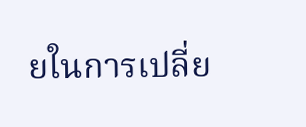ยในการเปลี่ย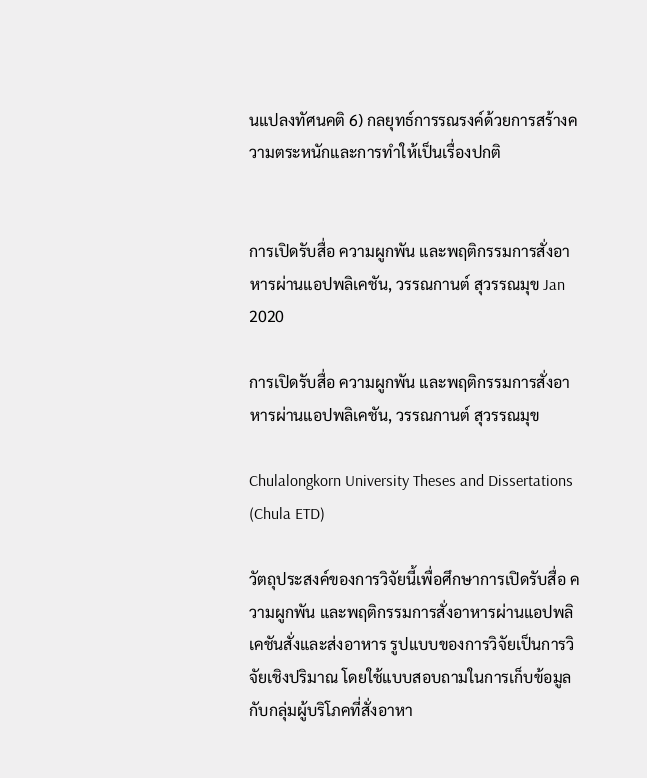นแปลงทัศนคติ 6) กลยุทธ์การรณรงค์ด้วยการสร้างความตระหนักและการทำให้เป็นเรื่องปกติ


การเปิดรับสื่อ ความผูกพัน และพฤติกรรมการสั่งอาหารผ่านแอปพลิเคชัน, วรรณกานต์ สุวรรณมุข Jan 2020

การเปิดรับสื่อ ความผูกพัน และพฤติกรรมการสั่งอาหารผ่านแอปพลิเคชัน, วรรณกานต์ สุวรรณมุข

Chulalongkorn University Theses and Dissertations (Chula ETD)

วัตถุประสงค์ของการวิจัยนี้เพื่อศึกษาการเปิดรับสื่อ ความผูกพัน และพฤติกรรมการสั่งอาหารผ่านแอปพลิเคชันสั่งและส่งอาหาร รูปแบบของการวิจัยเป็นการวิจัยเชิงปริมาณ โดยใช้แบบสอบถามในการเก็บข้อมูลกับกลุ่มผู้บริโภคที่สั่งอาหา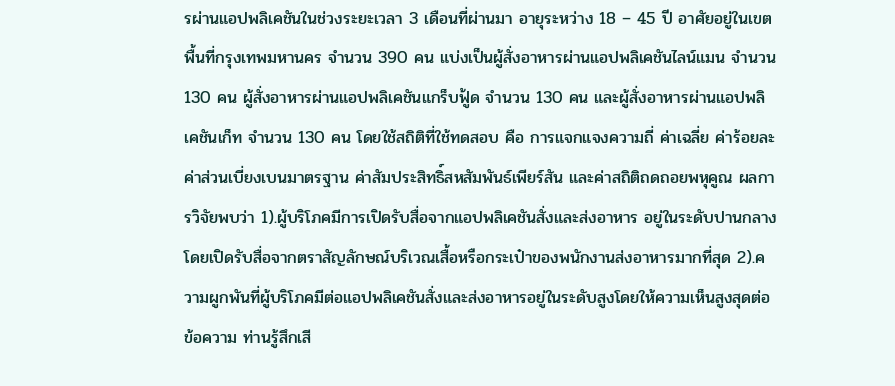รผ่านแอปพลิเคชันในช่วงระยะเวลา 3 เดือนที่ผ่านมา อายุระหว่าง 18 – 45 ปี อาศัยอยู่ในเขตพื้นที่กรุงเทพมหานคร จำนวน 390 คน แบ่งเป็นผู้สั่งอาหารผ่านแอปพลิเคชันไลน์แมน จำนวน 130 คน ผู้สั่งอาหารผ่านแอปพลิเคชันแกร็บฟู้ด จำนวน 130 คน และผู้สั่งอาหารผ่านแอปพลิเคชันเก็ท จำนวน 130 คน โดยใช้สถิติที่ใช้ทดสอบ คือ การแจกแจงความถี่ ค่าเฉลี่ย ค่าร้อยละ ค่าส่วนเบี่ยงเบนมาตรฐาน ค่าสัมประสิทธิ์สหสัมพันธ์เพียร์สัน และค่าสถิติถดถอยพหุคูณ ผลการวิจัยพบว่า 1).ผู้บริโภคมีการเปิดรับสื่อจากแอปพลิเคชันสั่งและส่งอาหาร อยู่ในระดับปานกลาง โดยเปิดรับสื่อจากตราสัญลักษณ์บริเวณเสื้อหรือกระเป๋าของพนักงานส่งอาหารมากที่สุด 2).ความผูกพันที่ผู้บริโภคมีต่อแอปพลิเคชันสั่งและส่งอาหารอยู่ในระดับสูงโดยให้ความเห็นสูงสุดต่อข้อความ ท่านรู้สึกเสี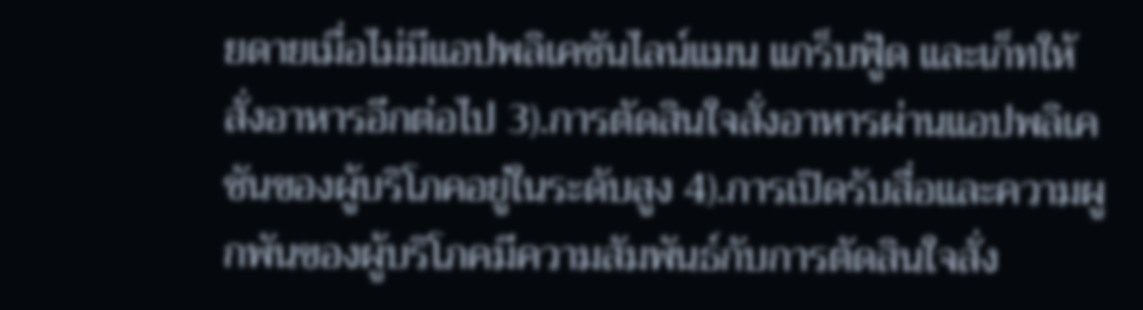ยดายเมื่อไม่มีแอปพลิเคชันไลน์แมน แกร็บฟู้ด และเก็ทให้สั่งอาหารอีกต่อไป 3).การตัดสินใจสั่งอาหารผ่านแอปพลิเคชันของผู้บริโภคอยู่ในระดับสูง 4).การเปิดรับสื่อและความผูกพันของผู้บริโภคมีความสัมพันธ์กับการตัดสินใจสั่ง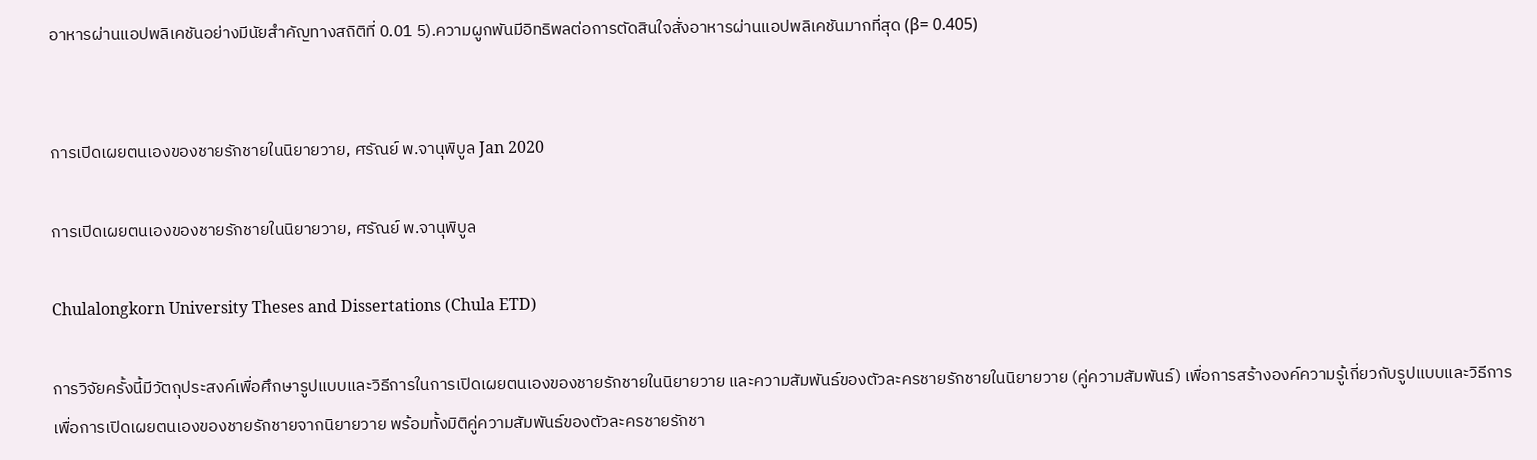อาหารผ่านแอปพลิเคชันอย่างมีนัยสำคัญทางสถิติที่ 0.01 5).ความผูกพันมีอิทธิพลต่อการตัดสินใจสั่งอาหารผ่านแอปพลิเคชันมากที่สุด (β= 0.405)


การเปิดเผยตนเองของชายรักชายในนิยายวาย, ศรัณย์ พ.จานุพิบูล Jan 2020

การเปิดเผยตนเองของชายรักชายในนิยายวาย, ศรัณย์ พ.จานุพิบูล

Chulalongkorn University Theses and Dissertations (Chula ETD)

การวิจัยครั้งนี้มีวัตถุประสงค์เพื่อศึกษารูปแบบและวิธีการในการเปิดเผยตนเองของชายรักชายในนิยายวาย และความสัมพันธ์ของตัวละครชายรักชายในนิยายวาย (คู่ความสัมพันธ์) เพื่อการสร้างองค์ความรู้เกี่ยวกับรูปแบบและวิธีการเพื่อการเปิดเผยตนเองของชายรักชายจากนิยายวาย พร้อมทั้งมิติคู่ความสัมพันธ์ของตัวละครชายรักชา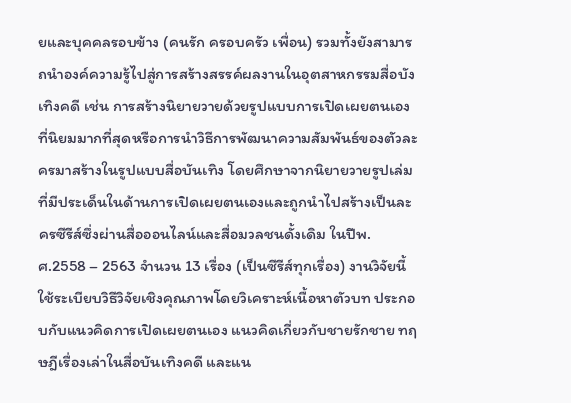ยและบุคคลรอบข้าง (คนรัก ครอบครัว เพื่อน) รวมทั้งยังสามารถนำองค์ความรู้ไปสู่การสร้างสรรค์ผลงานในอุตสาหกรรมสื่อบังเทิงคดี เช่น การสร้างนิยายวายด้วยรูปแบบการเปิดเผยตนเองที่นิยมมากที่สุดหรือการนำวิธีการพัฒนาความสัมพันธ์ของตัวละครมาสร้างในรูปแบบสื่อบันเทิง โดยศึกษาจากนิยายวายรูปเล่มที่มีประเด็นในด้านการเปิดเผยตนเองและถูกนำไปสร้างเป็นละครซีรีส์ซึ่งผ่านสื่อออนไลน์และสื่อมวลชนดั้งเดิม ในปีพ.ศ.2558 – 2563 จำนวน 13 เรื่อง (เป็นซีรีส์ทุกเรื่อง) งานวิจัยนี้ใช้ระเบียบวิธีวิจัยเชิงคุณภาพโดยวิเคราะห์เนื้อหาตัวบท ประกอบกับแนวคิดการเปิดเผยตนเอง แนวคิดเกี่ยวกับชายรักชาย ทฤษฎีเรื่องเล่าในสื่อบันเทิงคดี และแน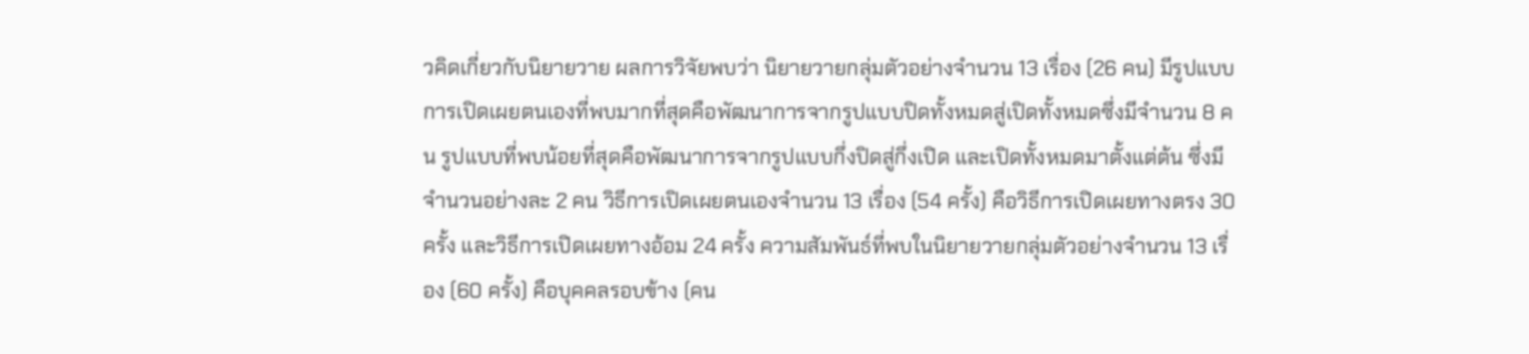วคิดเกี่ยวกับนิยายวาย ผลการวิจัยพบว่า นิยายวายกลุ่มตัวอย่างจำนวน 13 เรื่อง (26 คน) มีรูปแบบการเปิดเผยตนเองที่พบมากที่สุดคือพัฒนาการจากรูปแบบปิดทั้งหมดสู่เปิดทั้งหมดซึ่งมีจำนวน 8 คน รูปแบบที่พบน้อยที่สุดคือพัฒนาการจากรูปแบบกึ่งปิดสู่กึ่งเปิด และเปิดทั้งหมดมาตั้งแต่ต้น ซึ่งมีจำนวนอย่างละ 2 คน วิธีการเปิดเผยตนเองจำนวน 13 เรื่อง (54 ครั้ง) คือวิธีการเปิดเผยทางตรง 30 ครั้ง และวิธีการเปิดเผยทางอ้อม 24 ครั้ง ความสัมพันธ์ที่พบในนิยายวายกลุ่มตัวอย่างจำนวน 13 เรื่อง (60 ครั้ง) คือบุคคลรอบข้าง (คน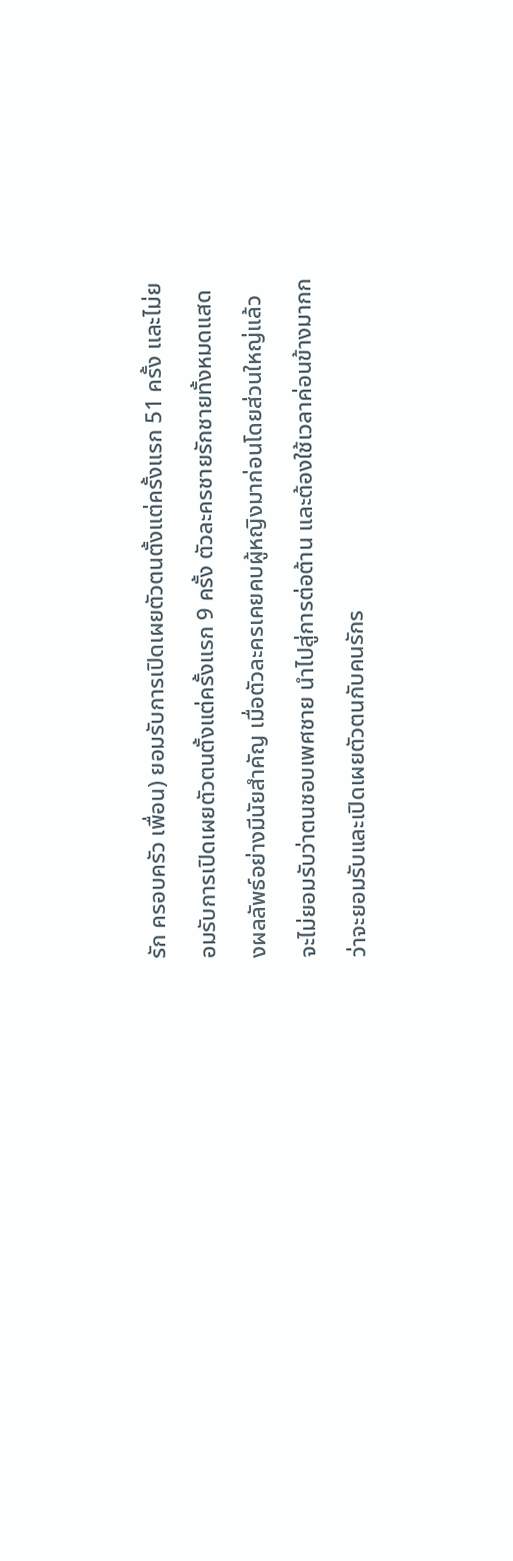รัก ครอบครัว เพื่อน) ยอมรับการเปิดเผยตัวตนตั้งแต่ครั้งแรก 51 ครั้ง และไม่ยอมรับการเปิดเผยตัวตนตั้งแต่ครั้งแรก 9 ครั้ง ตัวละครชายรักชายทั้งหมดแสดงผลลัพธ์อย่างมีนัยสำคัญ เมื่อตัวละครเคยคบผู้หญิงมาก่อนโดยส่วนใหญ่แล้วจะไม่ยอมรับว่าตนชอบเพศชาย นำไปสู่การต่อต้าน และต้องใช้เวลาค่อนข้างมากกว่าจะยอมรับและเปิดเผยตัวตนกับคนรักร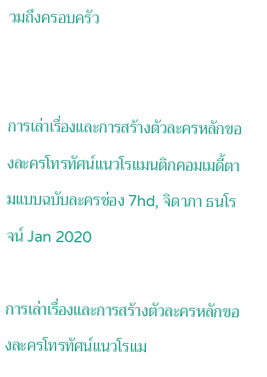วมถึงครอบครัว


การเล่าเรื่องและการสร้างตัวละครหลักของละครโทรทัศน์แนวโรแมนติกคอมเมดี้ตามแบบฉบับละครช่อง 7hd, จิดาภา ธนโรจน์ Jan 2020

การเล่าเรื่องและการสร้างตัวละครหลักของละครโทรทัศน์แนวโรแม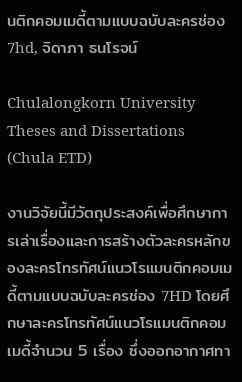นติกคอมเมดี้ตามแบบฉบับละครช่อง 7hd, จิดาภา ธนโรจน์

Chulalongkorn University Theses and Dissertations (Chula ETD)

งานวิจัยนี้มีวัตถุประสงค์เพื่อศึกษาการเล่าเรื่องและการสร้างตัวละครหลักของละครโทรทัศน์แนวโรแมนติกคอมเมดี้ตามแบบฉบับละครช่อง 7HD โดยศึกษาละครโทรทัศน์แนวโรแมนติกคอมเมดี้จำนวน 5 เรื่อง ซึ่งออกอากาศทา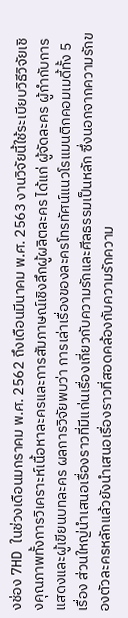งช่อง 7HD ในช่วงเดือนมกราคม พ.ศ. 2562 ถึงเดือนมีนาคม พ.ศ. 2563 งานวิจัยนี้ใช้ระเบียบวิธีวิจัยเชิงคุณภาพทั้งการวิเคราะห์เนื้อหาละครและการสัมภาษณ์เชิงลึกผู้ผลิตละคร ได้แก่ ผู้จัดละคร ผู้กำกับการแสดงและผู้เขียนบทละคร ผลการวิจัยพบว่า การเล่าเรื่องของละครโทรทัศน์แนวโรแมนติกคอมเมดี้ทั้ง 5 เรื่อง ส่วนใหญ่นำเสนอเรื่องราวที่มีแก่นเรื่องเกี่ยวกับความรักและศีลธรรมเป็นหลัก ซึ่งนอกจากความรักของตัวละครหลักแล้วยังนำเสนอเรื่องราวที่สอดคล้องกับความรักความ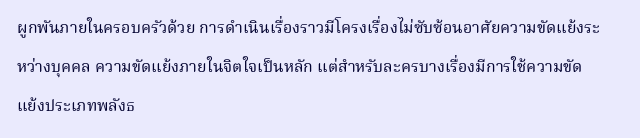ผูกพันภายในครอบครัวด้วย การดำเนินเรื่องราวมีโครงเรื่องไม่ซับซ้อนอาศัยความขัดแย้งระหว่างบุคคล ความขัดแย้งภายในจิตใจเป็นหลัก แต่สำหรับละครบางเรื่องมีการใช้ความขัดแย้งประเภทพลังธ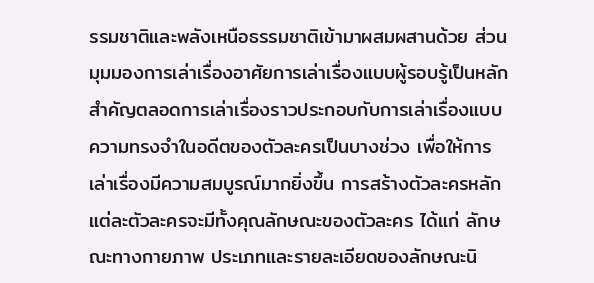รรมชาติและพลังเหนือธรรมชาติเข้ามาผสมผสานด้วย ส่วนมุมมองการเล่าเรื่องอาศัยการเล่าเรื่องแบบผู้รอบรู้เป็นหลักสำคัญตลอดการเล่าเรื่องราวประกอบกับการเล่าเรื่องแบบความทรงจำในอดีตของตัวละครเป็นบางช่วง เพื่อให้การเล่าเรื่องมีความสมบูรณ์มากยิ่งขึ้น การสร้างตัวละครหลัก แต่ละตัวละครจะมีทั้งคุณลักษณะของตัวละคร ได้แก่ ลักษณะทางกายภาพ ประเภทและรายละเอียดของลักษณะนิ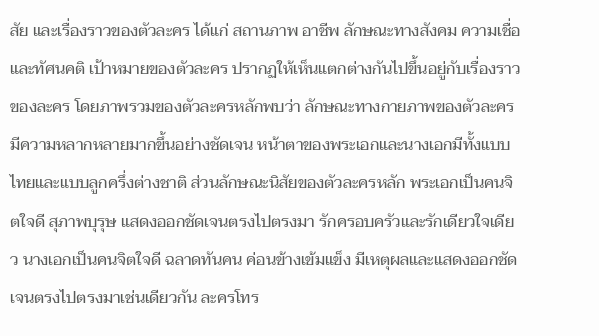สัย และเรื่องราวของตัวละคร ได้แก่ สถานภาพ อาชีพ ลักษณะทางสังคม ความเชื่อและทัศนคติ เป้าหมายของตัวละคร ปรากฏให้เห็นแตกต่างกันไปขึ้นอยู่กับเรื่องราวของละคร โดยภาพรวมของตัวละครหลักพบว่า ลักษณะทางกายภาพของตัวละครมีความหลากหลายมากขึ้นอย่างชัดเจน หน้าตาของพระเอกและนางเอกมีทั้งแบบไทยและแบบลูกครึ่งต่างชาติ ส่วนลักษณะนิสัยของตัวละครหลัก พระเอกเป็นคนจิตใจดี สุภาพบุรุษ แสดงออกชัดเจนตรงไปตรงมา รักครอบครัวและรักเดียวใจเดียว นางเอกเป็นคนจิตใจดี ฉลาดทันคน ค่อนข้างเข้มแข็ง มีเหตุผลและแสดงออกชัดเจนตรงไปตรงมาเช่นเดียวกัน ละครโทร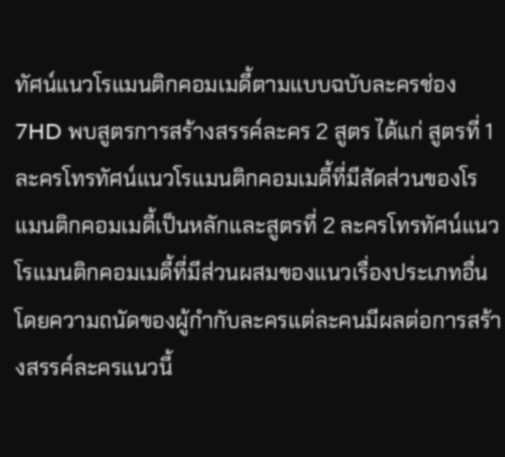ทัศน์แนวโรแมนติกคอมเมดี้ตามแบบฉบับละครช่อง 7HD พบสูตรการสร้างสรรค์ละคร 2 สูตร ได้แก่ สูตรที่ 1 ละครโทรทัศน์แนวโรแมนติกคอมเมดี้ที่มีสัดส่วนของโรแมนติกคอมเมดี้เป็นหลักและสูตรที่ 2 ละครโทรทัศน์แนวโรแมนติกคอมเมดี้ที่มีส่วนผสมของแนวเรื่องประเภทอื่น โดยความถนัดของผู้กำกับละครแต่ละคนมีผลต่อการสร้างสรรค์ละครแนวนี้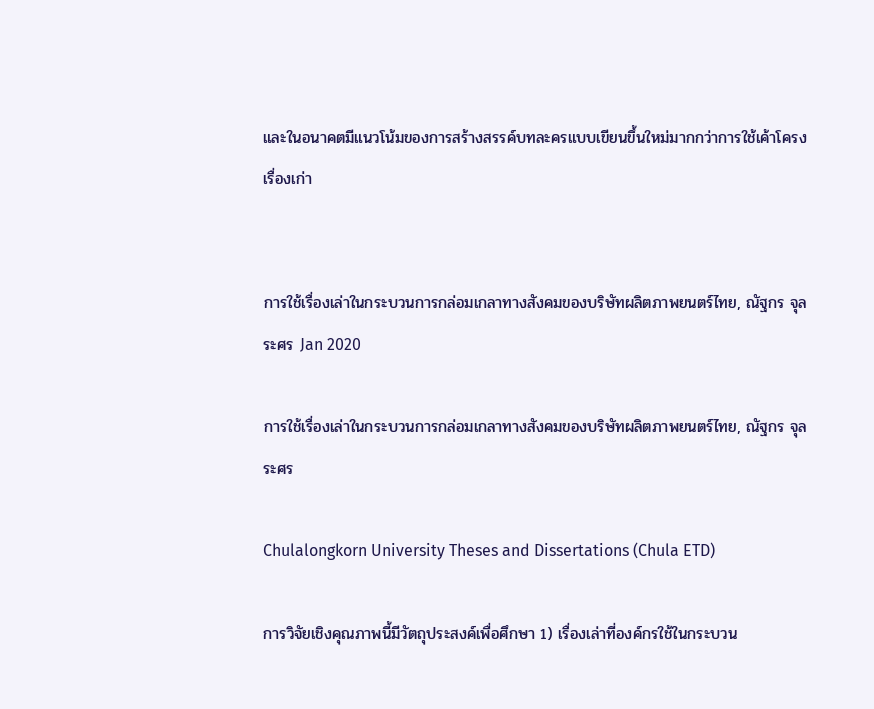และในอนาคตมีแนวโน้มของการสร้างสรรค์บทละครแบบเขียนขึ้นใหม่มากกว่าการใช้เค้าโครงเรื่องเก่า


การใช้เรื่องเล่าในกระบวนการกล่อมเกลาทางสังคมของบริษัทผลิตภาพยนตร์ไทย, ณัฐกร จุลระศร Jan 2020

การใช้เรื่องเล่าในกระบวนการกล่อมเกลาทางสังคมของบริษัทผลิตภาพยนตร์ไทย, ณัฐกร จุลระศร

Chulalongkorn University Theses and Dissertations (Chula ETD)

การวิจัยเชิงคุณภาพนี้มีวัตถุประสงค์เพื่อศึกษา 1) เรื่องเล่าที่องค์กรใช้ในกระบวน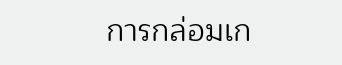การกล่อมเก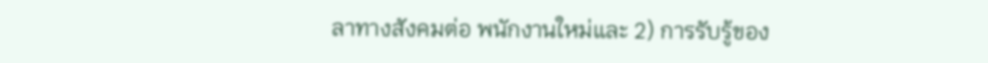ลาทางสังคมต่อ พนักงานใหม่และ 2) การรับรู้ของ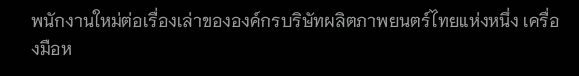พนักงานใหม่ต่อเรื่องเล่าขององค์กรบริษัทผลิตภาพยนตร์ไทยแห่งหนึ่ง เครื่องมือห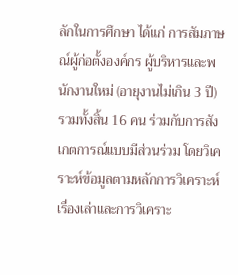ลักในการศึกษา ได้แก่ การสัมภาษณ์ผู้ก่อตั้งองค์กร ผู้บริหารและพนักงานใหม่ (อายุงานไม่เกิน 3 ปี) รวมทั้งสิ้น 16 คน ร่วมกับการสังเกตการณ์แบบมีส่วนร่วม โดยวิเคราะห์ข้อมูลตามหลักการวิเคราะห์เรื่องเล่าและการวิเคราะ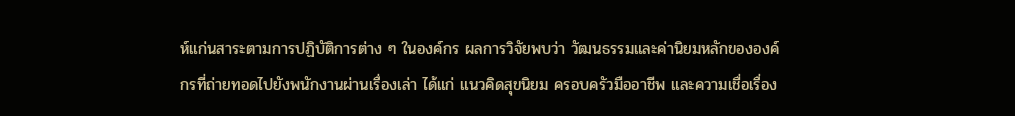ห์แก่นสาระตามการปฏิบัติการต่าง ๆ ในองค์กร ผลการวิจัยพบว่า วัฒนธรรมและค่านิยมหลักขององค์กรที่ถ่ายทอดไปยังพนักงานผ่านเรื่องเล่า ได้แก่ แนวคิดสุขนิยม ครอบครัวมืออาชีพ และความเชื่อเรื่อง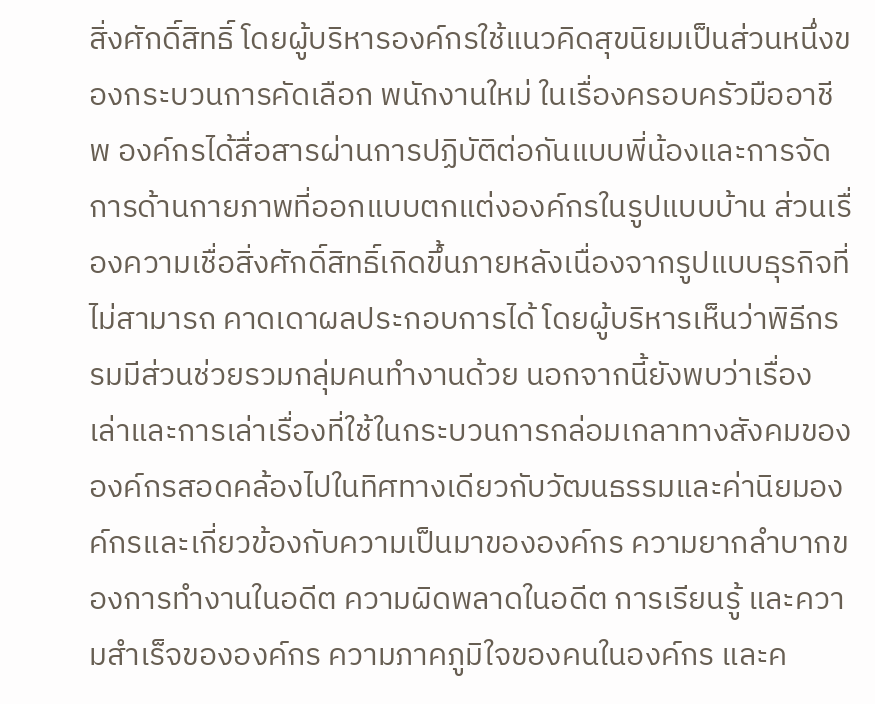สิ่งศักดิ์สิทธิ์ โดยผู้บริหารองค์กรใช้แนวคิดสุขนิยมเป็นส่วนหนึ่งของกระบวนการคัดเลือก พนักงานใหม่ ในเรื่องครอบครัวมืออาชีพ องค์กรได้สื่อสารผ่านการปฏิบัติต่อกันแบบพี่น้องและการจัดการด้านกายภาพที่ออกแบบตกแต่งองค์กรในรูปแบบบ้าน ส่วนเรื่องความเชื่อสิ่งศักดิ์สิทธิ์เกิดขึ้นภายหลังเนื่องจากรูปแบบธุรกิจที่ไม่สามารถ คาดเดาผลประกอบการได้ โดยผู้บริหารเห็นว่าพิธีกรรมมีส่วนช่วยรวมกลุ่มคนทำงานด้วย นอกจากนี้ยังพบว่าเรื่องเล่าและการเล่าเรื่องที่ใช้ในกระบวนการกล่อมเกลาทางสังคมขององค์กรสอดคล้องไปในทิศทางเดียวกับวัฒนธรรมและค่านิยมองค์กรและเกี่ยวข้องกับความเป็นมาขององค์กร ความยากลำบากของการทำงานในอดีต ความผิดพลาดในอดีต การเรียนรู้ และความสำเร็จขององค์กร ความภาคภูมิใจของคนในองค์กร และค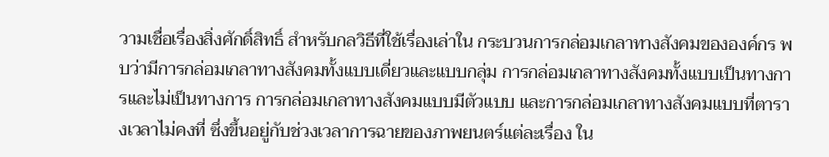วามเชื่อเรื่องสิ่งศักดิ์สิทธิ์ สำหรับกลวิธีที่ใช้เรื่องเล่าใน กระบวนการกล่อมเกลาทางสังคมขององค์กร พบว่ามีการกล่อมเกลาทางสังคมทั้งแบบเดี่ยวและแบบกลุ่ม การกล่อมเกลาทางสังคมทั้งแบบเป็นทางการและไม่เป็นทางการ การกล่อมเกลาทางสังคมแบบมีตัวแบบ และการกล่อมเกลาทางสังคมแบบที่ตารางเวลาไม่คงที่ ซึ่งขึ้นอยู่กับช่วงเวลาการฉายของภาพยนตร์แต่ละเรื่อง ใน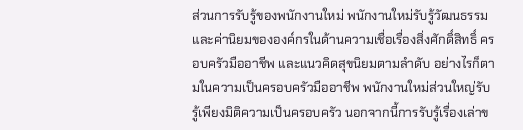ส่วนการรับรู้ของพนักงานใหม่ พนักงานใหม่รับรู้วัฒนธรรมและค่านิยมขององค์กรในด้านความเชื่อเรื่องสิ่งศักดิ์สิทธิ์ ครอบครัวมืออาชีพ และแนวคิดสุขนิยมตามลำดับ อย่างไรก็ตามในความเป็นครอบครัวมืออาชีพ พนักงานใหม่ส่วนใหญ่รับรู้เพียงมิติความเป็นครอบครัว นอกจากนี้การรับรู้เรื่องเล่าข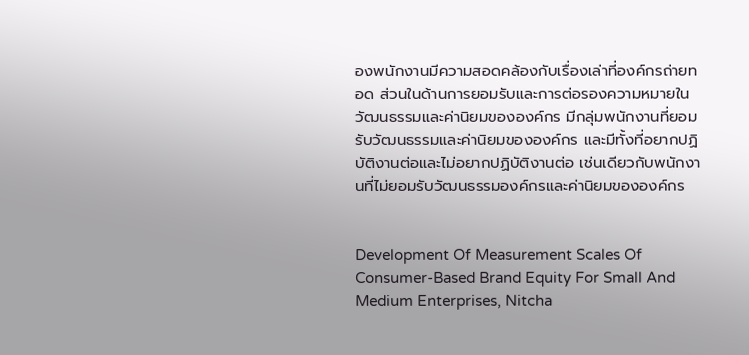องพนักงานมีความสอดคล้องกับเรื่องเล่าที่องค์กรถ่ายทอด ส่วนในด้านการยอมรับและการต่อรองความหมายในวัฒนธรรมและค่านิยมขององค์กร มีกลุ่มพนักงานที่ยอมรับวัฒนธรรมและค่านิยมขององค์กร และมีทั้งที่อยากปฏิบัติงานต่อและไม่อยากปฏิบัติงานต่อ เช่นเดียวกับพนักงานที่ไม่ยอมรับวัฒนธรรมองค์กรและค่านิยมขององค์กร


Development Of Measurement Scales Of Consumer-Based Brand Equity For Small And Medium Enterprises, Nitcha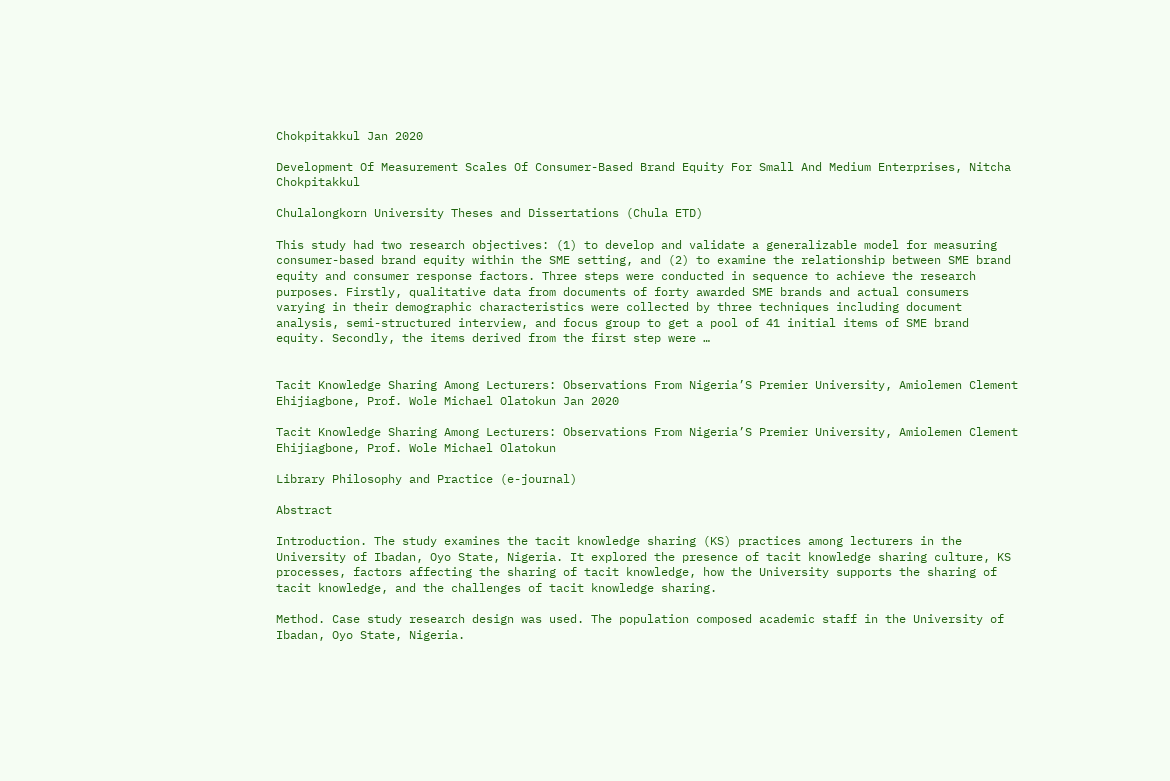Chokpitakkul Jan 2020

Development Of Measurement Scales Of Consumer-Based Brand Equity For Small And Medium Enterprises, Nitcha Chokpitakkul

Chulalongkorn University Theses and Dissertations (Chula ETD)

This study had two research objectives: (1) to develop and validate a generalizable model for measuring consumer-based brand equity within the SME setting, and (2) to examine the relationship between SME brand equity and consumer response factors. Three steps were conducted in sequence to achieve the research purposes. Firstly, qualitative data from documents of forty awarded SME brands and actual consumers varying in their demographic characteristics were collected by three techniques including document analysis, semi-structured interview, and focus group to get a pool of 41 initial items of SME brand equity. Secondly, the items derived from the first step were …


Tacit Knowledge Sharing Among Lecturers: Observations From Nigeria’S Premier University, Amiolemen Clement Ehijiagbone, Prof. Wole Michael Olatokun Jan 2020

Tacit Knowledge Sharing Among Lecturers: Observations From Nigeria’S Premier University, Amiolemen Clement Ehijiagbone, Prof. Wole Michael Olatokun

Library Philosophy and Practice (e-journal)

Abstract

Introduction. The study examines the tacit knowledge sharing (KS) practices among lecturers in the University of Ibadan, Oyo State, Nigeria. It explored the presence of tacit knowledge sharing culture, KS processes, factors affecting the sharing of tacit knowledge, how the University supports the sharing of tacit knowledge, and the challenges of tacit knowledge sharing.

Method. Case study research design was used. The population composed academic staff in the University of Ibadan, Oyo State, Nigeria.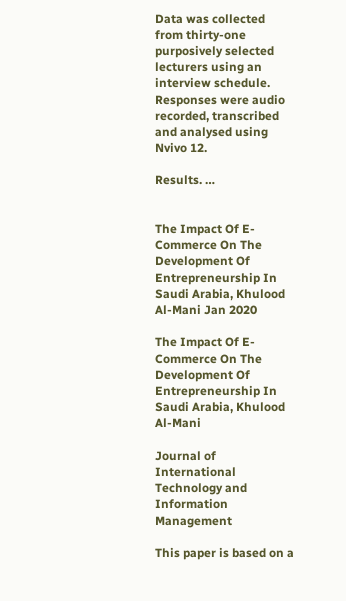Data was collected from thirty-one purposively selected lecturers using an interview schedule. Responses were audio recorded, transcribed and analysed using Nvivo 12.

Results. …


The Impact Of E-Commerce On The Development Of Entrepreneurship In Saudi Arabia, Khulood Al-Mani Jan 2020

The Impact Of E-Commerce On The Development Of Entrepreneurship In Saudi Arabia, Khulood Al-Mani

Journal of International Technology and Information Management

This paper is based on a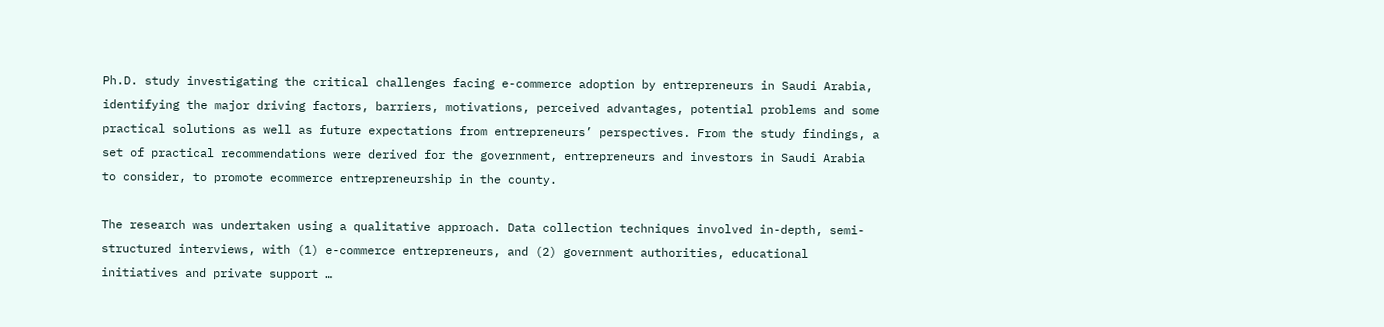Ph.D. study investigating the critical challenges facing e-commerce adoption by entrepreneurs in Saudi Arabia, identifying the major driving factors, barriers, motivations, perceived advantages, potential problems and some practical solutions as well as future expectations from entrepreneurs’ perspectives. From the study findings, a set of practical recommendations were derived for the government, entrepreneurs and investors in Saudi Arabia to consider, to promote ecommerce entrepreneurship in the county.

The research was undertaken using a qualitative approach. Data collection techniques involved in-depth, semi-structured interviews, with (1) e-commerce entrepreneurs, and (2) government authorities, educational initiatives and private support …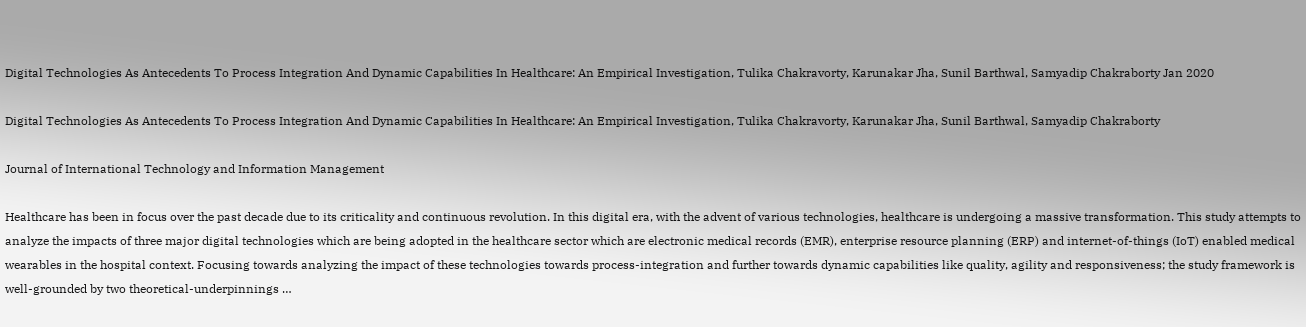Digital Technologies As Antecedents To Process Integration And Dynamic Capabilities In Healthcare: An Empirical Investigation, Tulika Chakravorty, Karunakar Jha, Sunil Barthwal, Samyadip Chakraborty Jan 2020

Digital Technologies As Antecedents To Process Integration And Dynamic Capabilities In Healthcare: An Empirical Investigation, Tulika Chakravorty, Karunakar Jha, Sunil Barthwal, Samyadip Chakraborty

Journal of International Technology and Information Management

Healthcare has been in focus over the past decade due to its criticality and continuous revolution. In this digital era, with the advent of various technologies, healthcare is undergoing a massive transformation. This study attempts to analyze the impacts of three major digital technologies which are being adopted in the healthcare sector which are electronic medical records (EMR), enterprise resource planning (ERP) and internet-of-things (IoT) enabled medical wearables in the hospital context. Focusing towards analyzing the impact of these technologies towards process-integration and further towards dynamic capabilities like quality, agility and responsiveness; the study framework is well-grounded by two theoretical-underpinnings …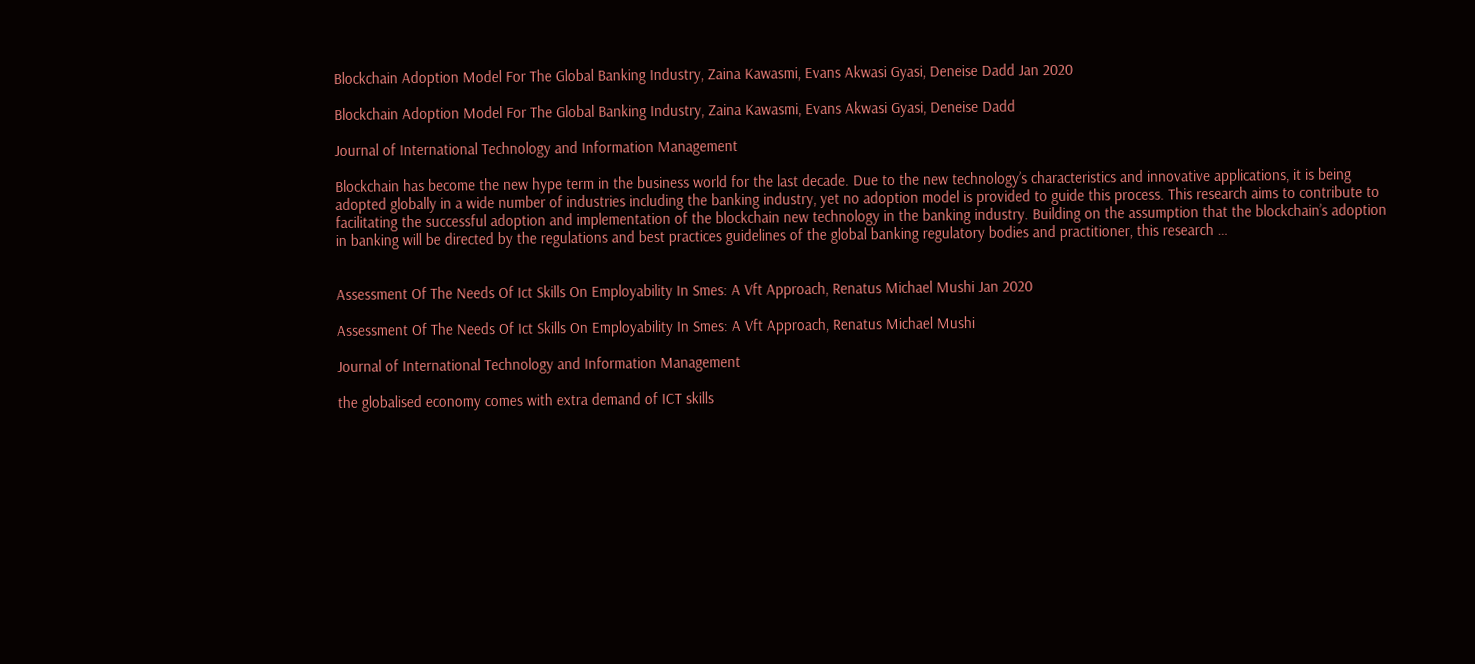Blockchain Adoption Model For The Global Banking Industry, Zaina Kawasmi, Evans Akwasi Gyasi, Deneise Dadd Jan 2020

Blockchain Adoption Model For The Global Banking Industry, Zaina Kawasmi, Evans Akwasi Gyasi, Deneise Dadd

Journal of International Technology and Information Management

Blockchain has become the new hype term in the business world for the last decade. Due to the new technology’s characteristics and innovative applications, it is being adopted globally in a wide number of industries including the banking industry, yet no adoption model is provided to guide this process. This research aims to contribute to facilitating the successful adoption and implementation of the blockchain new technology in the banking industry. Building on the assumption that the blockchain’s adoption in banking will be directed by the regulations and best practices guidelines of the global banking regulatory bodies and practitioner, this research …


Assessment Of The Needs Of Ict Skills On Employability In Smes: A Vft Approach, Renatus Michael Mushi Jan 2020

Assessment Of The Needs Of Ict Skills On Employability In Smes: A Vft Approach, Renatus Michael Mushi

Journal of International Technology and Information Management

the globalised economy comes with extra demand of ICT skills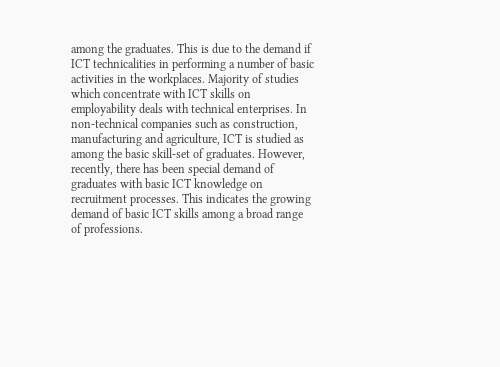among the graduates. This is due to the demand if ICT technicalities in performing a number of basic activities in the workplaces. Majority of studies which concentrate with ICT skills on employability deals with technical enterprises. In non-technical companies such as construction, manufacturing and agriculture, ICT is studied as among the basic skill-set of graduates. However, recently, there has been special demand of graduates with basic ICT knowledge on recruitment processes. This indicates the growing demand of basic ICT skills among a broad range of professions.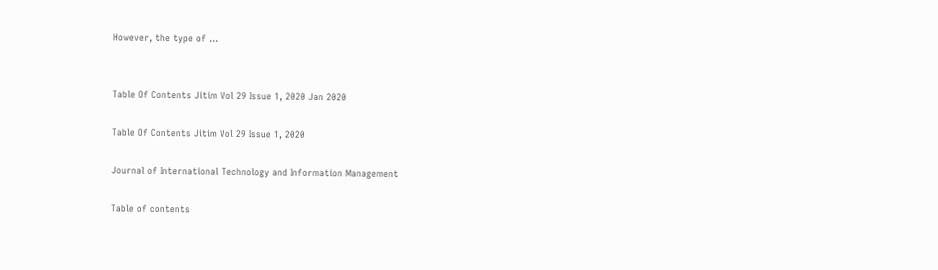However, the type of …


Table Of Contents Jitim Vol 29 Issue 1, 2020 Jan 2020

Table Of Contents Jitim Vol 29 Issue 1, 2020

Journal of International Technology and Information Management

Table of contents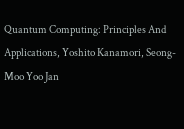Quantum Computing: Principles And Applications, Yoshito Kanamori, Seong-Moo Yoo Jan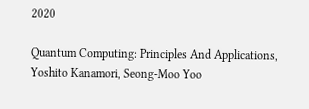2020

Quantum Computing: Principles And Applications, Yoshito Kanamori, Seong-Moo Yoo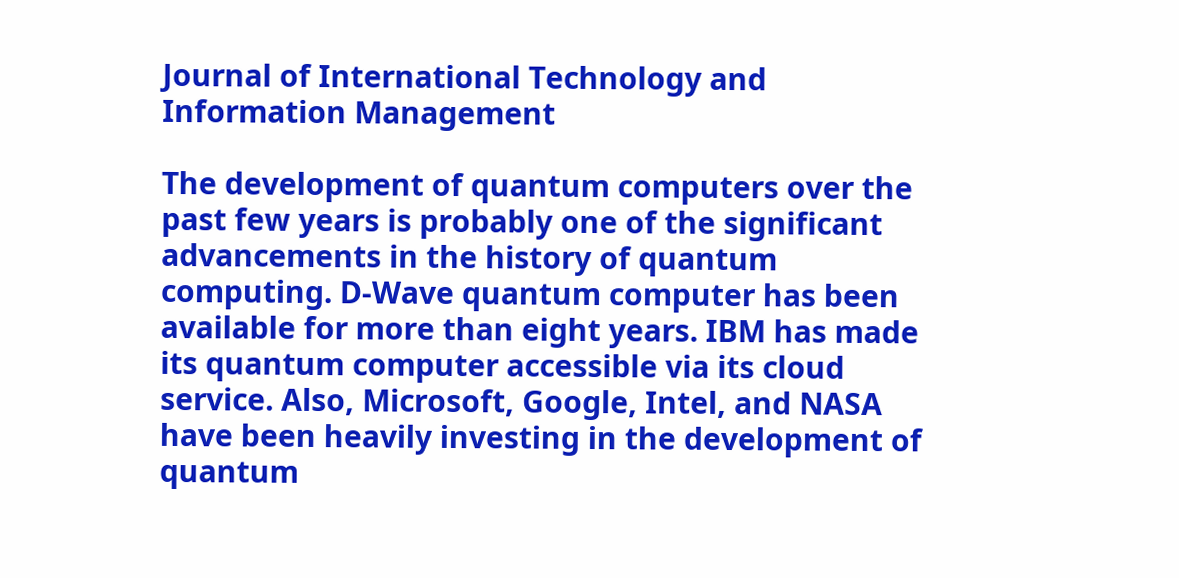Journal of International Technology and Information Management

The development of quantum computers over the past few years is probably one of the significant advancements in the history of quantum computing. D-Wave quantum computer has been available for more than eight years. IBM has made its quantum computer accessible via its cloud service. Also, Microsoft, Google, Intel, and NASA have been heavily investing in the development of quantum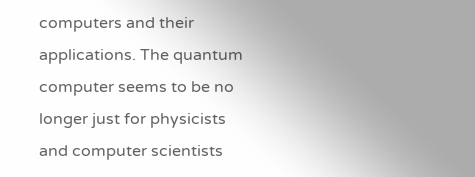computers and their applications. The quantum computer seems to be no longer just for physicists and computer scientists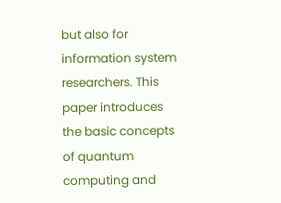but also for information system researchers. This paper introduces the basic concepts of quantum computing and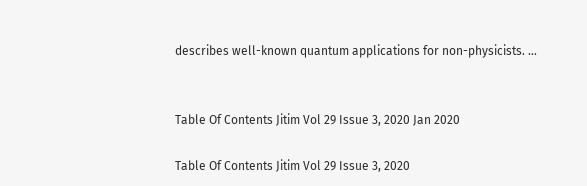describes well-known quantum applications for non-physicists. …


Table Of Contents Jitim Vol 29 Issue 3, 2020 Jan 2020

Table Of Contents Jitim Vol 29 Issue 3, 2020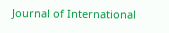Journal of International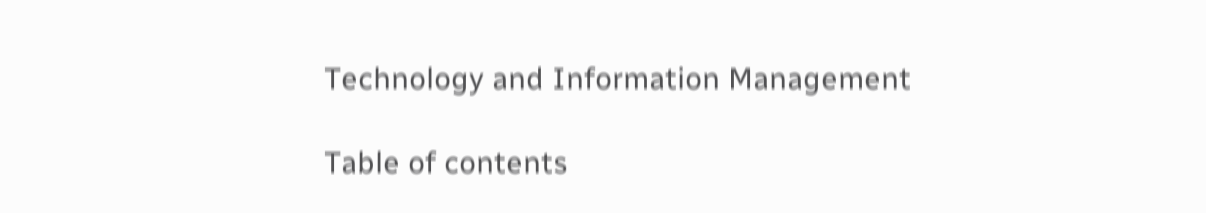Technology and Information Management

Table of contents